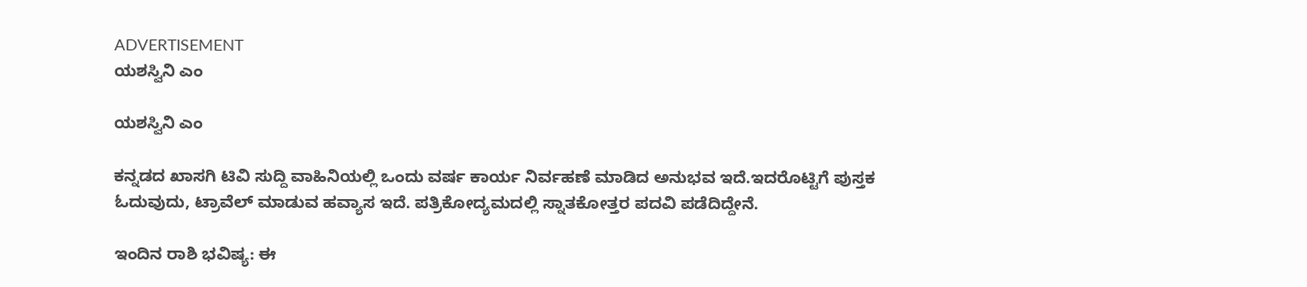ADVERTISEMENT
ಯಶಸ್ವಿನಿ ಎಂ

ಯಶಸ್ವಿನಿ ಎಂ

ಕನ್ನಡದ ಖಾಸಗಿ ಟಿವಿ ಸುದ್ದಿ ವಾಹಿನಿಯಲ್ಲಿ ಒಂದು ವರ್ಷ ಕಾರ್ಯ ನಿರ್ವಹಣೆ ಮಾಡಿದ ಅನುಭವ ಇದೆ.ಇದರೊಟ್ಟಿಗೆ ಪುಸ್ತಕ ಓದುವುದು, ಟ್ರಾವೆಲ್ ಮಾಡುವ ಹವ್ಯಾಸ ಇದೆ. ಪತ್ರಿಕೋದ್ಯಮದಲ್ಲಿ ಸ್ನಾತಕೋತ್ತರ ಪದವಿ ಪಡೆದಿದ್ದೇನೆ.

ಇಂದಿನ ರಾಶಿ ಭವಿಷ್ಯ: ಈ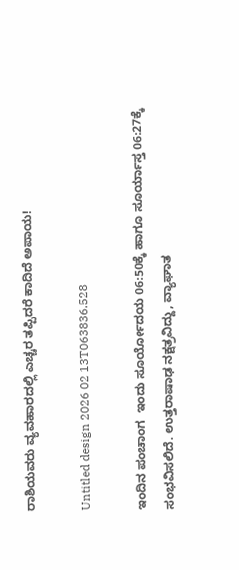ರಾಶಿಯವರು ವ್ಯವಹಾರದಲ್ಲಿ ಎಚ್ಚರ ತಪ್ಪಿದರೆ ಕಾದಿದೆ ಅಪಾಯ!

Untitled design 2026 02 13T063836.528

ಇಂದಿನ ಪಂಚಾಂಗ  ಇಂದು ಸೂರ್ಯೋದಯ 06:50ಕ್ಕೆ ಹಾಗೂ ಸೂರ್ಯಾಸ್ತ 06:27ಕ್ಕೆ ಸಂಭವಿಸಲಿದೆ. ಉತ್ತರಾಷಾಢ ನಕ್ಷತ್ರವಿದ್ದು, ವ್ಯಾಘಾತ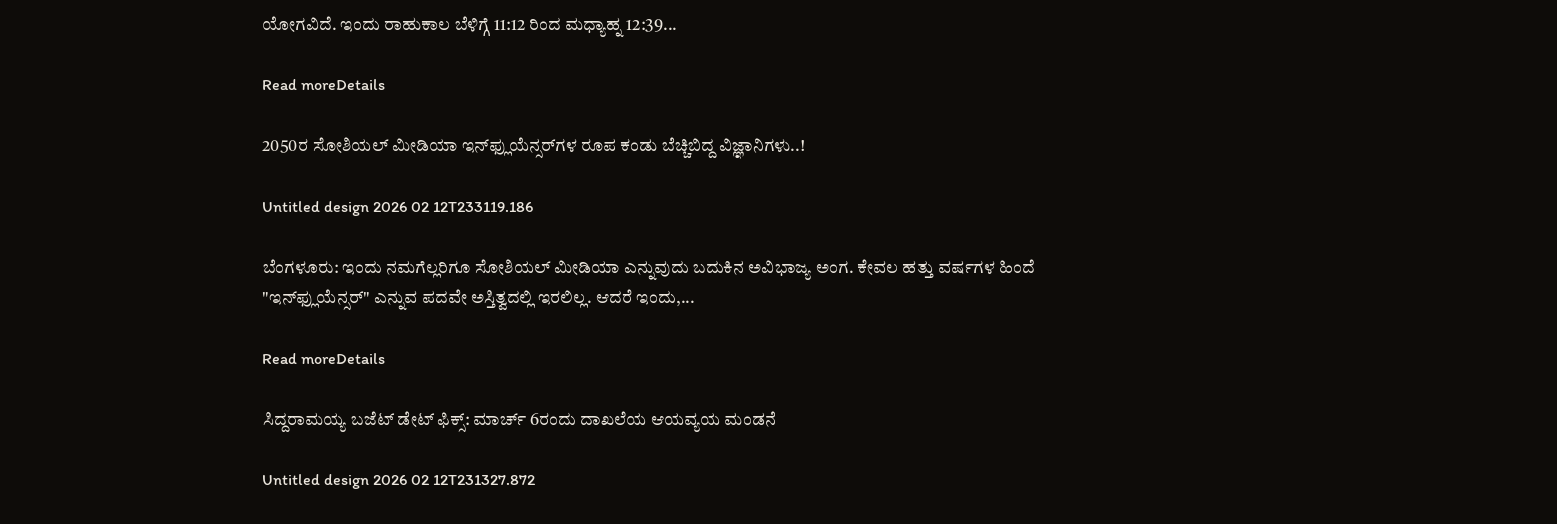ಯೋಗವಿದೆ. ಇಂದು ರಾಹುಕಾಲ ಬೆಳಿಗ್ಗೆ 11:12 ರಿಂದ ಮಧ್ಯಾಹ್ನ 12:39...

Read moreDetails

2050ರ ಸೋಶಿಯಲ್ ಮೀಡಿಯಾ ಇನ್‌ಫ್ಲುಯೆನ್ಸರ್‌ಗಳ ರೂಪ ಕಂಡು ಬೆಚ್ಚಿಬಿದ್ದ ವಿಜ್ಞಾನಿಗಳು..!

Untitled design 2026 02 12T233119.186

ಬೆಂಗಳೂರು: ಇಂದು ನಮಗೆಲ್ಲರಿಗೂ ಸೋಶಿಯಲ್ ಮೀಡಿಯಾ ಎನ್ನುವುದು ಬದುಕಿನ ಅವಿಭಾಜ್ಯ ಅಂಗ. ಕೇವಲ ಹತ್ತು ವರ್ಷಗಳ ಹಿಂದೆ "ಇನ್‌ಫ್ಲುಯೆನ್ಸರ್" ಎನ್ನುವ ಪದವೇ ಅಸ್ತಿತ್ವದಲ್ಲಿ ಇರಲಿಲ್ಲ. ಆದರೆ ಇಂದು,...

Read moreDetails

ಸಿದ್ದರಾಮಯ್ಯ ಬಜೆಟ್ ಡೇಟ್ ಫಿಕ್ಸ್: ಮಾರ್ಚ್ 6ರಂದು ದಾಖಲೆಯ ಆಯವ್ಯಯ ಮಂಡನೆ

Untitled design 2026 02 12T231327.872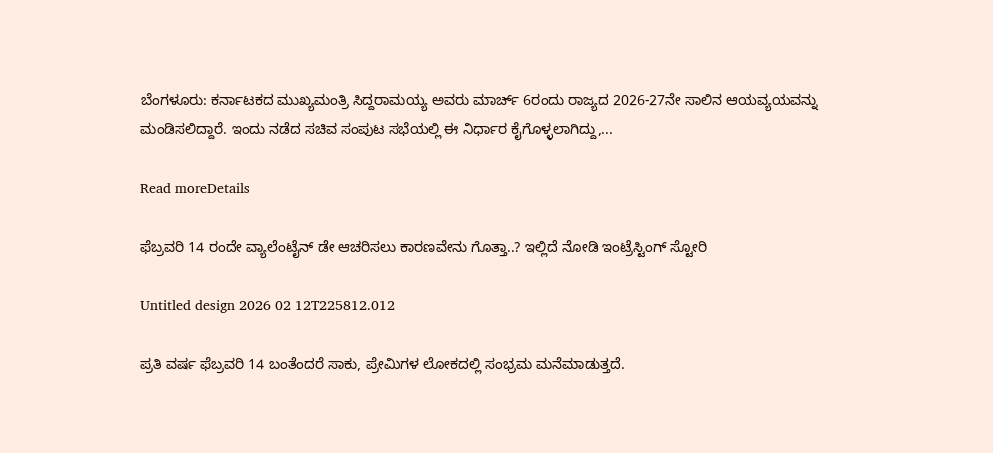ಬೆಂಗಳೂರು: ಕರ್ನಾಟಕದ ಮುಖ್ಯಮಂತ್ರಿ ಸಿದ್ದರಾಮಯ್ಯ ಅವರು ಮಾರ್ಚ್ 6ರಂದು ರಾಜ್ಯದ 2026-27ನೇ ಸಾಲಿನ ಆಯವ್ಯಯವನ್ನು ಮಂಡಿಸಲಿದ್ದಾರೆ. ಇಂದು ನಡೆದ ಸಚಿವ ಸಂಪುಟ ಸಭೆಯಲ್ಲಿ ಈ ನಿರ್ಧಾರ ಕೈಗೊಳ್ಳಲಾಗಿದ್ದು,...

Read moreDetails

ಫೆಬ್ರವರಿ 14 ರಂದೇ ವ್ಯಾಲೆಂಟೈನ್ ಡೇ ಆಚರಿಸಲು ಕಾರಣವೇನು ಗೊತ್ತಾ..? ಇಲ್ಲಿದೆ ನೋಡಿ ಇಂಟ್ರೆಸ್ಟಿಂಗ್‌ ಸ್ಟೋರಿ

Untitled design 2026 02 12T225812.012

ಪ್ರತಿ ವರ್ಷ ಫೆಬ್ರವರಿ 14 ಬಂತೆಂದರೆ ಸಾಕು, ಪ್ರೇಮಿಗಳ ಲೋಕದಲ್ಲಿ ಸಂಭ್ರಮ ಮನೆಮಾಡುತ್ತದೆ.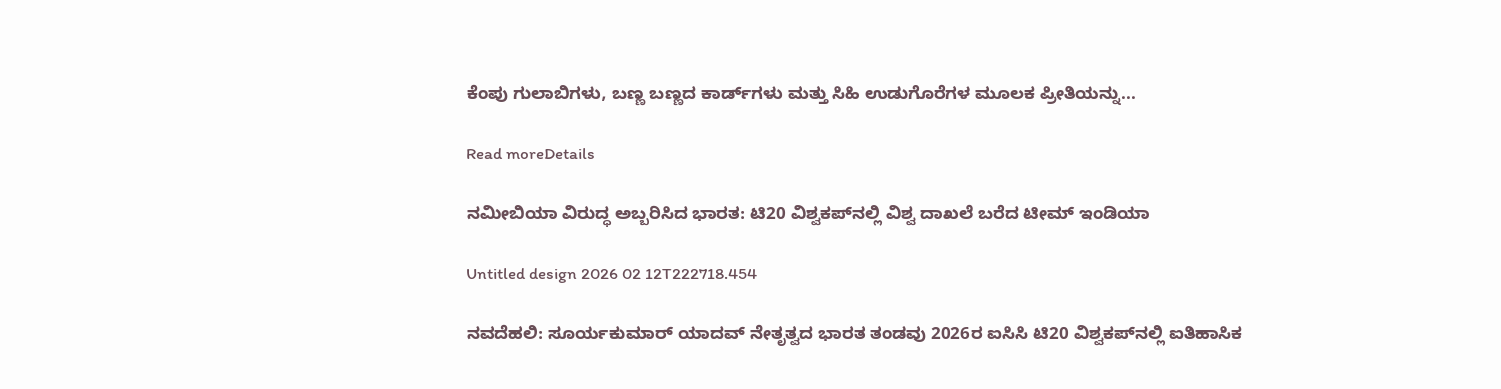ಕೆಂಪು ಗುಲಾಬಿಗಳು, ಬಣ್ಣ ಬಣ್ಣದ ಕಾರ್ಡ್‌ಗಳು ಮತ್ತು ಸಿಹಿ ಉಡುಗೊರೆಗಳ ಮೂಲಕ ಪ್ರೀತಿಯನ್ನು...

Read moreDetails

ನಮೀಬಿಯಾ ವಿರುದ್ಧ ಅಬ್ಬರಿಸಿದ ಭಾರತ: ಟಿ20 ವಿಶ್ವಕಪ್‌ನಲ್ಲಿ ವಿಶ್ವ ದಾಖಲೆ ಬರೆದ ಟೀಮ್ ಇಂಡಿಯಾ

Untitled design 2026 02 12T222718.454

ನವದೆಹಲಿ: ಸೂರ್ಯಕುಮಾರ್ ಯಾದವ್ ನೇತೃತ್ವದ ಭಾರತ ತಂಡವು 2026ರ ಐಸಿಸಿ ಟಿ20 ವಿಶ್ವಕಪ್‌ನಲ್ಲಿ ಐತಿಹಾಸಿಕ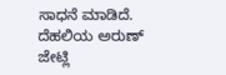ಸಾಧನೆ ಮಾಡಿದೆ. ದೆಹಲಿಯ ಅರುಣ್ ಜೇಟ್ಲಿ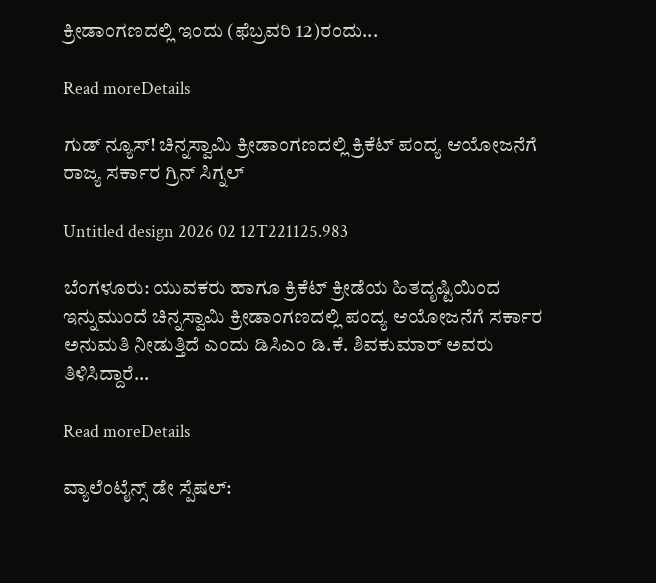ಕ್ರೀಡಾಂಗಣದಲ್ಲಿ ಇಂದು (ಫೆಬ್ರವರಿ 12)ರಂದು...

Read moreDetails

ಗುಡ್‌ ನ್ಯೂಸ್‌! ಚಿನ್ನಸ್ವಾಮಿ ಕ್ರೀಡಾಂಗಣದಲ್ಲಿ ಕ್ರಿಕೆಟ್ ಪಂದ್ಯ ಆಯೋಜನೆಗೆ ರಾಜ್ಯ ಸರ್ಕಾರ ಗ್ರಿನ್‌ ಸಿಗ್ನಲ್‌

Untitled design 2026 02 12T221125.983

ಬೆಂಗಳೂರು: ಯುವಕರು ಹಾಗೂ ಕ್ರಿಕೆಟ್ ಕ್ರೀಡೆಯ ಹಿತದೃಷ್ಟಿಯಿಂದ ಇನ್ನುಮುಂದೆ ಚಿನ್ನಸ್ವಾಮಿ ಕ್ರೀಡಾಂಗಣದಲ್ಲಿ ಪಂದ್ಯ ಆಯೋಜನೆಗೆ ಸರ್ಕಾರ ಅನುಮತಿ ನೀಡುತ್ತಿದೆ ಎಂದು ಡಿಸಿಎಂ ಡಿ.ಕೆ. ಶಿವಕುಮಾರ್ ಅವರು ತಿಳಿಸಿದ್ದಾರೆ...

Read moreDetails

ವ್ಯಾಲೆಂಟೈನ್ಸ್ ಡೇ ಸ್ಪೆಷಲ್: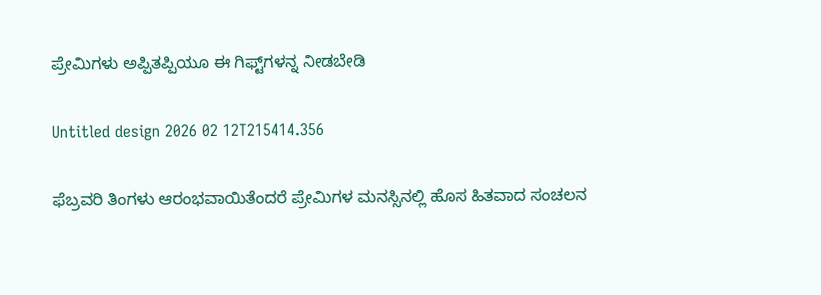ಪ್ರೇಮಿಗಳು ಅಪ್ಪಿತಪ್ಪಿಯೂ ಈ ಗಿಫ್ಟ್‌ಗಳನ್ನ ನೀಡಬೇಡಿ

Untitled design 2026 02 12T215414.356

ಫೆಬ್ರವರಿ ತಿಂಗಳು ಆರಂಭವಾಯಿತೆಂದರೆ ಪ್ರೇಮಿಗಳ ಮನಸ್ಸಿನಲ್ಲಿ ಹೊಸ ಹಿತವಾದ ಸಂಚಲನ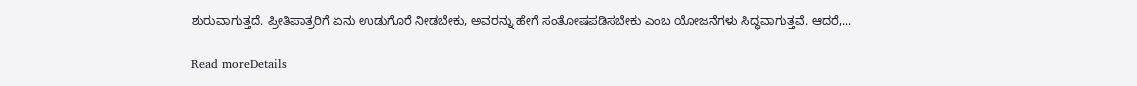ಶುರುವಾಗುತ್ತದೆ. ಪ್ರೀತಿಪಾತ್ರರಿಗೆ ಏನು ಉಡುಗೊರೆ ನೀಡಬೇಕು, ಅವರನ್ನು ಹೇಗೆ ಸಂತೋಷಪಡಿಸಬೇಕು ಎಂಬ ಯೋಜನೆಗಳು ಸಿದ್ಧವಾಗುತ್ತವೆ. ಆದರೆ,...

Read moreDetails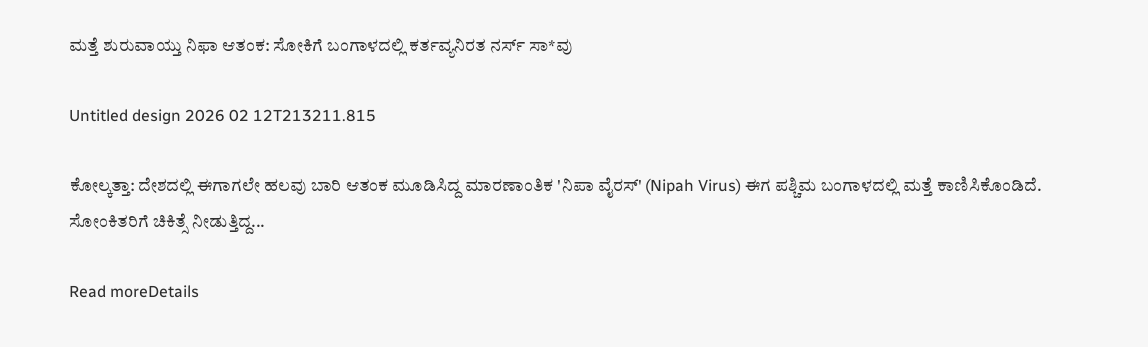ಮತ್ತೆ ಶುರುವಾಯ್ತು ನಿಫಾ ಆತಂಕ: ಸೋಕಿಗೆ ಬಂಗಾಳದಲ್ಲಿ ಕರ್ತವ್ಯನಿರತ ನರ್ಸ್ ಸಾ*ವು

Untitled design 2026 02 12T213211.815

ಕೋಲ್ಕತ್ತಾ: ದೇಶದಲ್ಲಿ ಈಗಾಗಲೇ ಹಲವು ಬಾರಿ ಆತಂಕ ಮೂಡಿಸಿದ್ದ ಮಾರಣಾಂತಿಕ 'ನಿಪಾ ವೈರಸ್' (Nipah Virus) ಈಗ ಪಶ್ಚಿಮ ಬಂಗಾಳದಲ್ಲಿ ಮತ್ತೆ ಕಾಣಿಸಿಕೊಂಡಿದೆ. ಸೋಂಕಿತರಿಗೆ ಚಿಕಿತ್ಸೆ ನೀಡುತ್ತಿದ್ದ...

Read moreDetails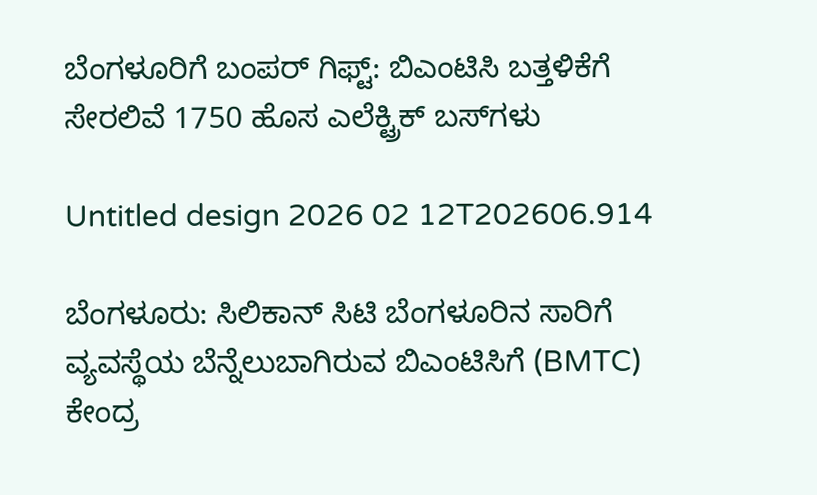ಬೆಂಗಳೂರಿಗೆ ಬಂಪರ್ ಗಿಫ್ಟ್: ಬಿಎಂಟಿಸಿ ಬತ್ತಳಿಕೆಗೆ ಸೇರಲಿವೆ 1750 ಹೊಸ ಎಲೆಕ್ಟ್ರಿಕ್ ಬಸ್‌ಗಳು

Untitled design 2026 02 12T202606.914

ಬೆಂಗಳೂರು: ಸಿಲಿಕಾನ್ ಸಿಟಿ ಬೆಂಗಳೂರಿನ ಸಾರಿಗೆ ವ್ಯವಸ್ಥೆಯ ಬೆನ್ನೆಲುಬಾಗಿರುವ ಬಿಎಂಟಿಸಿಗೆ (BMTC) ಕೇಂದ್ರ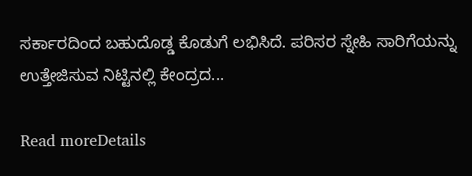ಸರ್ಕಾರದಿಂದ ಬಹುದೊಡ್ಡ ಕೊಡುಗೆ ಲಭಿಸಿದೆ. ಪರಿಸರ ಸ್ನೇಹಿ ಸಾರಿಗೆಯನ್ನು ಉತ್ತೇಜಿಸುವ ನಿಟ್ಟಿನಲ್ಲಿ ಕೇಂದ್ರದ...

Read moreDetails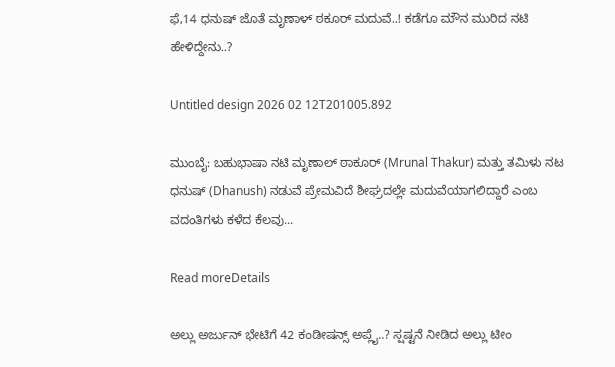ಫೆ,14 ಧನುಷ್ ಜೊತೆ ಮೃಣಾಳ್‌ ಠಕೂರ್‌ ಮದುವೆ..! ಕಡೆಗೂ ಮೌನ ಮುರಿದ ನಟಿ ಹೇಳಿದ್ದೇನು..?

Untitled design 2026 02 12T201005.892

ಮುಂಬೈ: ಬಹುಭಾಷಾ ನಟಿ ಮೃಣಾಲ್ ಠಾಕೂರ್ (Mrunal Thakur) ಮತ್ತು ತಮಿಳು ನಟ ಧನುಷ್ (Dhanush) ನಡುವೆ ಪ್ರೇಮವಿದೆ ಶೀಘ್ರದಲ್ಲೇ ಮದುವೆಯಾಗಲಿದ್ದಾರೆ ಎಂಬ ವದಂತಿಗಳು ಕಳೆದ ಕೆಲವು...

Read moreDetails

ಅಲ್ಲು ಅರ್ಜುನ್ ಭೇಟಿಗೆ 42 ಕಂಡೀಷನ್ಸ್ ಅಪ್ಲೈ..? ಸ್ಷಷ್ಟನೆ ನೀಡಿದ ಅಲ್ಲು ಟೀಂ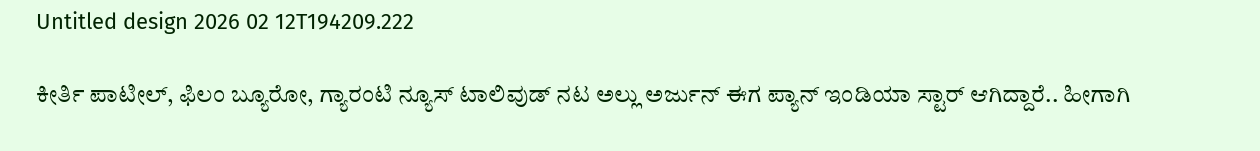Untitled design 2026 02 12T194209.222

ಕೀರ್ತಿ ಪಾಟೀಲ್, ಫಿಲಂ ಬ್ಯೂರೋ, ಗ್ಯಾರಂಟಿ ನ್ಯೂಸ್ ಟಾಲಿವುಡ್ ನಟ ಅಲ್ಲು ಅರ್ಜುನ್ ಈಗ ಪ್ಯಾನ್ ಇಂಡಿಯಾ ಸ್ಟಾರ್ ಆಗಿದ್ದಾರೆ.. ಹೀಗಾಗಿ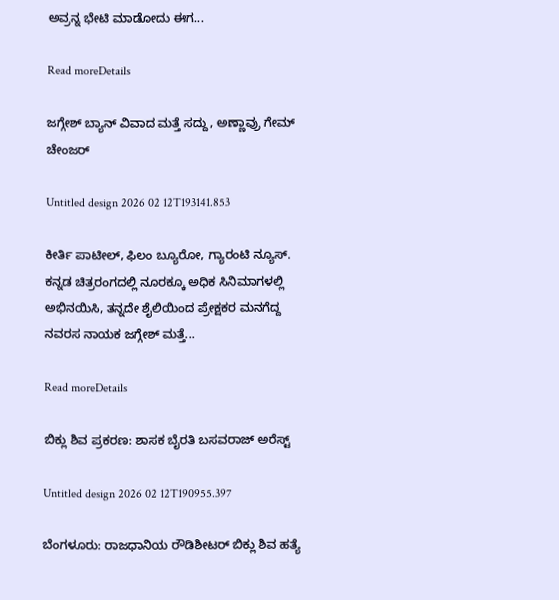ಅವ್ರನ್ನ ಭೇಟಿ ಮಾಡೋದು ಈಗ...

Read moreDetails

ಜಗ್ಗೇಶ್ ಬ್ಯಾನ್ ವಿವಾದ ಮತ್ತೆ ಸದ್ದು, ಅಣ್ಣಾವ್ರು ಗೇಮ್ ಚೇಂಜರ್

Untitled design 2026 02 12T193141.853

ಕೀರ್ತಿ ಪಾಟೀಲ್, ಫಿಲಂ ಬ್ಯೂರೋ, ಗ್ಯಾರಂಟಿ ನ್ಯೂಸ್. ಕನ್ನಡ ಚಿತ್ರರಂಗದಲ್ಲಿ ನೂರಕ್ಕೂ ಅಧಿಕ ಸಿನಿಮಾಗಳಲ್ಲಿ ಅಭಿನಯಿಸಿ, ತನ್ನದೇ ಶೈಲಿಯಿಂದ ಪ್ರೇಕ್ಷಕರ ಮನಗೆದ್ದ ನವರಸ ನಾಯಕ ಜಗ್ಗೇಶ್ ಮತ್ತೆ...

Read moreDetails

ಬಿಕ್ಲು ಶಿವ ಪ್ರಕರಣ: ಶಾಸಕ ಬೈರತಿ ಬಸವರಾಜ್‌ ಅರೆಸ್ಟ್‌

Untitled design 2026 02 12T190955.397

ಬೆಂಗಳೂರು: ರಾಜಧಾನಿಯ ರೌಡಿಶೀಟರ್ ಬಿಕ್ಲು ಶಿವ ಹತ್ಯೆ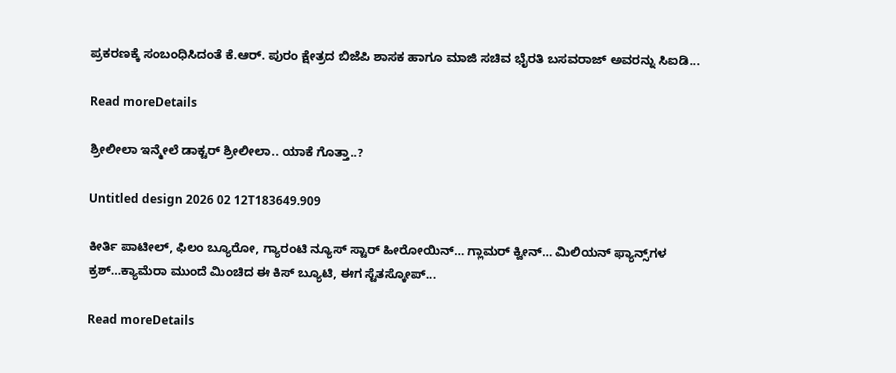ಪ್ರಕರಣಕ್ಕೆ ಸಂಬಂಧಿಸಿದಂತೆ ಕೆ.ಆರ್. ಪುರಂ ಕ್ಷೇತ್ರದ ಬಿಜೆಪಿ ಶಾಸಕ ಹಾಗೂ ಮಾಜಿ ಸಚಿವ ಭೈರತಿ ಬಸವರಾಜ್ ಅವರನ್ನು ಸಿಐಡಿ...

Read moreDetails

ಶ್ರೀಲೀಲಾ ಇನ್ಮೇಲೆ ಡಾಕ್ಟರ್ ಶ್ರೀಲೀಲಾ.. ಯಾಕೆ ಗೊತ್ತಾ..?

Untitled design 2026 02 12T183649.909

ಕೀರ್ತಿ ಪಾಟೀಲ್, ಫಿಲಂ ಬ್ಯೂರೋ, ಗ್ಯಾರಂಟಿ ನ್ಯೂಸ್ ಸ್ಟಾರ್ ಹೀರೋಯಿನ್… ಗ್ಲಾಮರ್ ಕ್ವೀನ್… ಮಿಲಿಯನ್ ಫ್ಯಾನ್ಸ್‌ಗಳ ಕ್ರಶ್…ಕ್ಯಾಮೆರಾ ಮುಂದೆ ಮಿಂಚಿದ ಈ ಕಿಸ್ ಬ್ಯೂಟಿ, ಈಗ ಸ್ಟೆತಸ್ಕೋಪ್...

Read moreDetails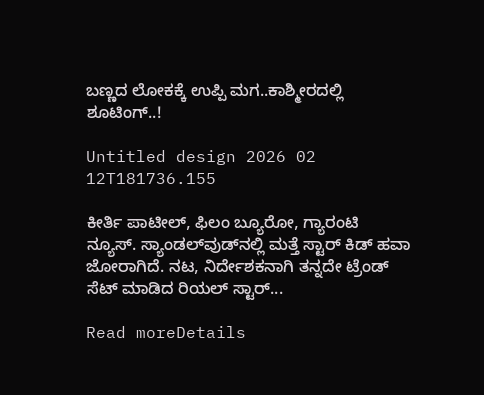ಬಣ್ಣದ ಲೋಕಕ್ಕೆ ಉಪ್ಪಿ ಮಗ..ಕಾಶ್ಮೀರದಲ್ಲಿ ಶೂಟಿಂಗ್..!

Untitled design 2026 02 12T181736.155

ಕೀರ್ತಿ ಪಾಟೀಲ್, ಫಿಲಂ ಬ್ಯೂರೋ, ಗ್ಯಾರಂಟಿ ನ್ಯೂಸ್. ಸ್ಯಾಂಡಲ್‌ವುಡ್‌ನಲ್ಲಿ ಮತ್ತೆ ಸ್ಟಾರ್ ಕಿಡ್ ಹವಾ ಜೋರಾಗಿದೆ. ನಟ, ನಿರ್ದೇಶಕನಾಗಿ ತನ್ನದೇ ಟ್ರೆಂಡ್ ಸೆಟ್ ಮಾಡಿದ ರಿಯಲ್ ಸ್ಟಾರ್...

Read moreDetails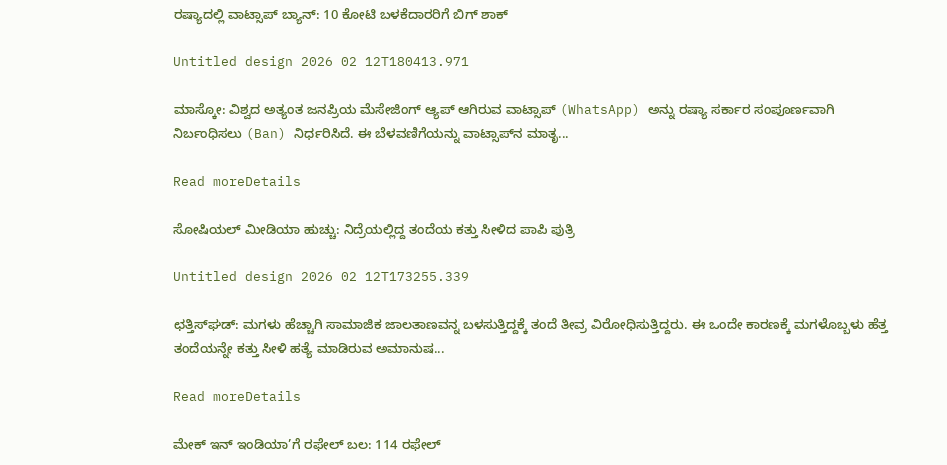ರಷ್ಯಾದಲ್ಲಿ ವಾಟ್ಸಾಪ್‌ ಬ್ಯಾನ್‌: 10 ಕೋಟಿ ಬಳಕೆದಾರರಿಗೆ ಬಿಗ್ ಶಾಕ್

Untitled design 2026 02 12T180413.971

ಮಾಸ್ಕೋ: ವಿಶ್ವದ ಅತ್ಯಂತ ಜನಪ್ರಿಯ ಮೆಸೇಜಿಂಗ್ ಆ್ಯಪ್ ಆಗಿರುವ ವಾಟ್ಸಾಪ್ (WhatsApp) ಅನ್ನು ರಷ್ಯಾ ಸರ್ಕಾರ ಸಂಪೂರ್ಣವಾಗಿ ನಿರ್ಬಂಧಿಸಲು (Ban) ನಿರ್ಧರಿಸಿದೆ. ಈ ಬೆಳವಣಿಗೆಯನ್ನು ವಾಟ್ಸಾಪ್‌ನ ಮಾತೃ...

Read moreDetails

ಸೋಷಿಯಲ್ ಮೀಡಿಯಾ ಹುಚ್ಚು: ನಿದ್ರೆಯಲ್ಲಿದ್ದ ತಂದೆಯ ಕತ್ತು ಸೀಳಿದ ಪಾಪಿ ಪುತ್ರಿ

Untitled design 2026 02 12T173255.339

ಛತ್ತಿಸ್‌ಘಡ್‌: ಮಗಳು ಹೆಚ್ಚಾಗಿ ಸಾಮಾಜಿಕ ಜಾಲತಾಣವನ್ನ ಬಳಸುತ್ತಿದ್ದಕ್ಕೆ ತಂದೆ ತೀವ್ರ ವಿರೋಧಿಸುತ್ತಿದ್ದರು. ಈ ಒಂದೇ ಕಾರಣಕ್ಕೆ ಮಗಳೊಬ್ಬಳು ಹೆತ್ತ ತಂದೆಯನ್ನೇ ಕತ್ತು ಸೀಳಿ ಹತ್ಯೆ ಮಾಡಿರುವ ಅಮಾನುಷ...

Read moreDetails

ಮೇಕ್ ಇನ್ ಇಂಡಿಯಾ’ಗೆ ರಫೇಲ್ ಬಲ: 114 ರಫೇಲ್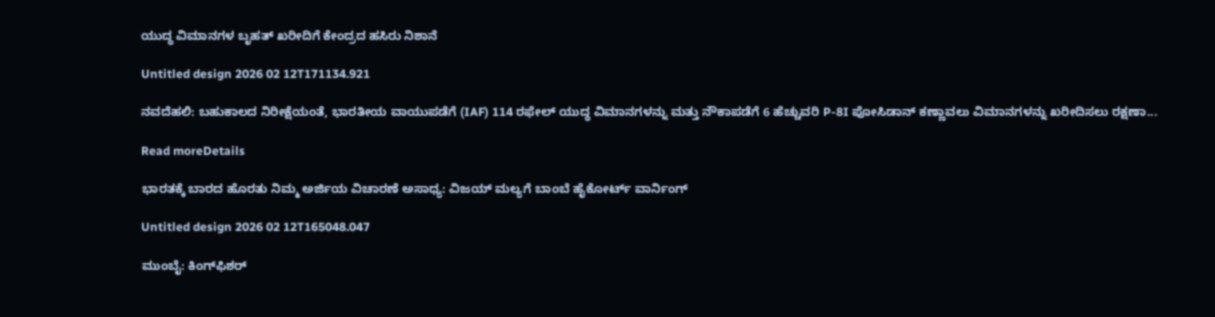ಯುದ್ಧ ವಿಮಾನಗಳ ಬೃಹತ್ ಖರೀದಿಗೆ ಕೇಂದ್ರದ ಹಸಿರು ನಿಶಾನೆ

Untitled design 2026 02 12T171134.921

ನವದೆಹಲಿ: ಬಹುಕಾಲದ ನಿರೀಕ್ಷೆಯಂತೆ, ಭಾರತೀಯ ವಾಯುಪಡೆಗೆ (IAF) 114 ರಫೇಲ್ ಯುದ್ಧ ವಿಮಾನಗಳನ್ನು ಮತ್ತು ನೌಕಾಪಡೆಗೆ 6 ಹೆಚ್ಚುವರಿ P-8I ಪೋಸಿಡಾನ್ ಕಣ್ಣಾವಲು ವಿಮಾನಗಳನ್ನು ಖರೀದಿಸಲು ರಕ್ಷಣಾ...

Read moreDetails

ಭಾರತಕ್ಕೆ ಬಾರದ ಹೊರತು ನಿಮ್ಮ ಅರ್ಜಿಯ ವಿಚಾರಣೆ ಅಸಾಧ್ಯ: ವಿಜಯ್ ಮಲ್ಯಗೆ ಬಾಂಬೆ ಹೈಕೋರ್ಟ್ ವಾರ್ನಿಂಗ್

Untitled design 2026 02 12T165048.047

ಮುಂಬೈ: ಕಿಂಗ್‌ಫಿಶರ್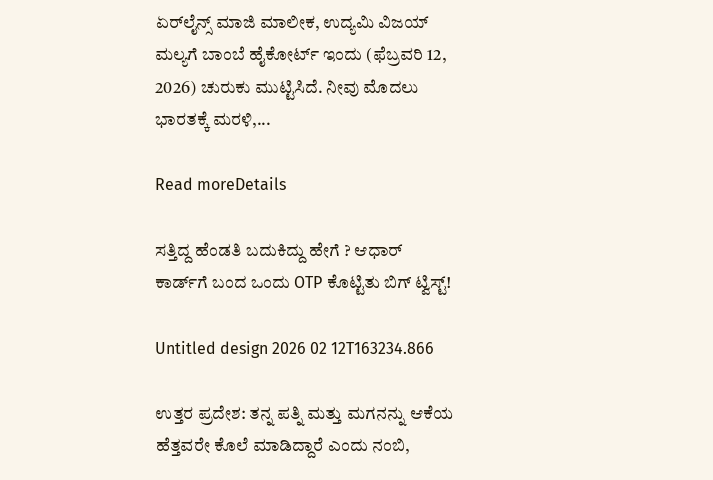ಏರ್‌ಲೈನ್ಸ್ ಮಾಜಿ ಮಾಲೀಕ, ಉದ್ಯಮಿ ವಿಜಯ್ ಮಲ್ಯಗೆ ಬಾಂಬೆ ಹೈಕೋರ್ಟ್ ಇಂದು (ಫೆಬ್ರವರಿ 12, 2026) ಚುರುಕು ಮುಟ್ಟಿಸಿದೆ. ನೀವು ಮೊದಲು ಭಾರತಕ್ಕೆ ಮರಳಿ,...

Read moreDetails

ಸತ್ತಿದ್ದ ಹೆಂಡತಿ ಬದುಕಿದ್ದು ಹೇಗೆ ? ಆಧಾರ್ ಕಾರ್ಡ್‌ಗೆ ಬಂದ ಒಂದು OTP ಕೊಟ್ಟಿತು ಬಿಗ್ ಟ್ವಿಸ್ಟ್!

Untitled design 2026 02 12T163234.866

ಉತ್ತರ ಪ್ರದೇಶ: ತನ್ನ ಪತ್ನಿ ಮತ್ತು ಮಗನನ್ನು ಆಕೆಯ ಹೆತ್ತವರೇ ಕೊಲೆ ಮಾಡಿದ್ದಾರೆ ಎಂದು ನಂಬಿ,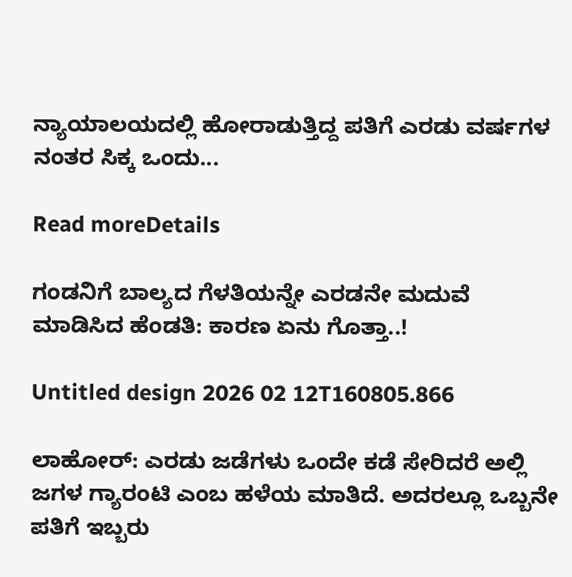ನ್ಯಾಯಾಲಯದಲ್ಲಿ ಹೋರಾಡುತ್ತಿದ್ದ ಪತಿಗೆ ಎರಡು ವರ್ಷಗಳ ನಂತರ ಸಿಕ್ಕ ಒಂದು...

Read moreDetails

ಗಂಡನಿಗೆ ಬಾಲ್ಯದ ಗೆಳತಿಯನ್ನೇ ಎರಡನೇ ಮದುವೆ ಮಾಡಿಸಿದ ಹೆಂಡತಿ: ಕಾರಣ ಏನು ಗೊತ್ತಾ..!

Untitled design 2026 02 12T160805.866

ಲಾಹೋರ್: ಎರಡು ಜಡೆಗಳು ಒಂದೇ ಕಡೆ ಸೇರಿದರೆ ಅಲ್ಲಿ ಜಗಳ ಗ್ಯಾರಂಟಿ ಎಂಬ ಹಳೆಯ ಮಾತಿದೆ. ಅದರಲ್ಲೂ ಒಬ್ಬನೇ ಪತಿಗೆ ಇಬ್ಬರು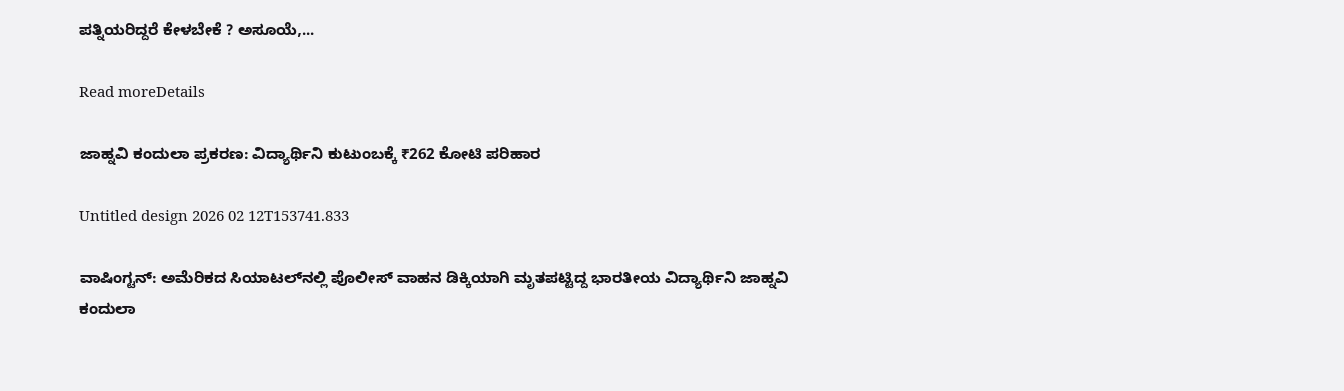ಪತ್ನಿಯರಿದ್ದರೆ ಕೇಳಬೇಕೆ ? ಅಸೂಯೆ,...

Read moreDetails

ಜಾಹ್ನವಿ ಕಂದುಲಾ ಪ್ರಕರಣ: ವಿದ್ಯಾರ್ಥಿನಿ ಕುಟುಂಬಕ್ಕೆ ₹262 ಕೋಟಿ ಪರಿಹಾರ

Untitled design 2026 02 12T153741.833

ವಾಷಿಂಗ್ಟನ್: ಅಮೆರಿಕದ ಸಿಯಾಟಲ್‌ನಲ್ಲಿ ಪೊಲೀಸ್ ವಾಹನ ಡಿಕ್ಕಿಯಾಗಿ ಮೃತಪಟ್ಟಿದ್ದ ಭಾರತೀಯ ವಿದ್ಯಾರ್ಥಿನಿ ಜಾಹ್ನವಿ ಕಂದುಲಾ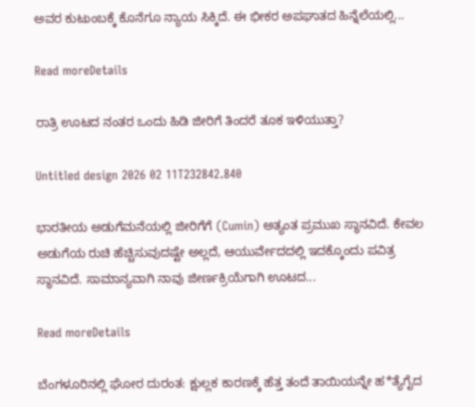ಅವರ ಕುಟುಂಬಕ್ಕೆ ಕೊನೆಗೂ ನ್ಯಾಯ ಸಿಕ್ಕಿದೆ. ಈ ಭೀಕರ ಅಪಘಾತದ ಹಿನ್ನೆಲೆಯಲ್ಲಿ...

Read moreDetails

ರಾತ್ರಿ ಊಟದ ನಂತರ ಒಂದು ಹಿಡಿ ಜೀರಿಗೆ ತಿಂದರೆ ತೂಕ ಇಳಿಯುತ್ತಾ?

Untitled design 2026 02 11T232842.840

ಭಾರತೀಯ ಅಡುಗೆಮನೆಯಲ್ಲಿ ಜೀರಿಗೆಗೆ (Cumin) ಅತ್ಯಂತ ಪ್ರಮುಖ ಸ್ಥಾನವಿದೆ. ಕೇವಲ ಅಡುಗೆಯ ರುಚಿ ಹೆಚ್ಚಿಸುವುದಷ್ಟೇ ಅಲ್ಲದೆ, ಆಯುರ್ವೇದದಲ್ಲಿ ಇದಕ್ಕೊಂದು ಪವಿತ್ರ ಸ್ಥಾನವಿದೆ. ಸಾಮಾನ್ಯವಾಗಿ ನಾವು ಜೀರ್ಣಕ್ರಿಯೆಗಾಗಿ ಊಟದ...

Read moreDetails

ಬೆಂಗಳೂರಿನಲ್ಲಿ ಘೋರ ದುರಂತ: ಕ್ಷುಲ್ಲಕ ಕಾರಣಕ್ಕೆ ಹೆತ್ತ ತಂದೆ ತಾಯಿಯನ್ನೇ ಹ*ತ್ಯೆಗೈದ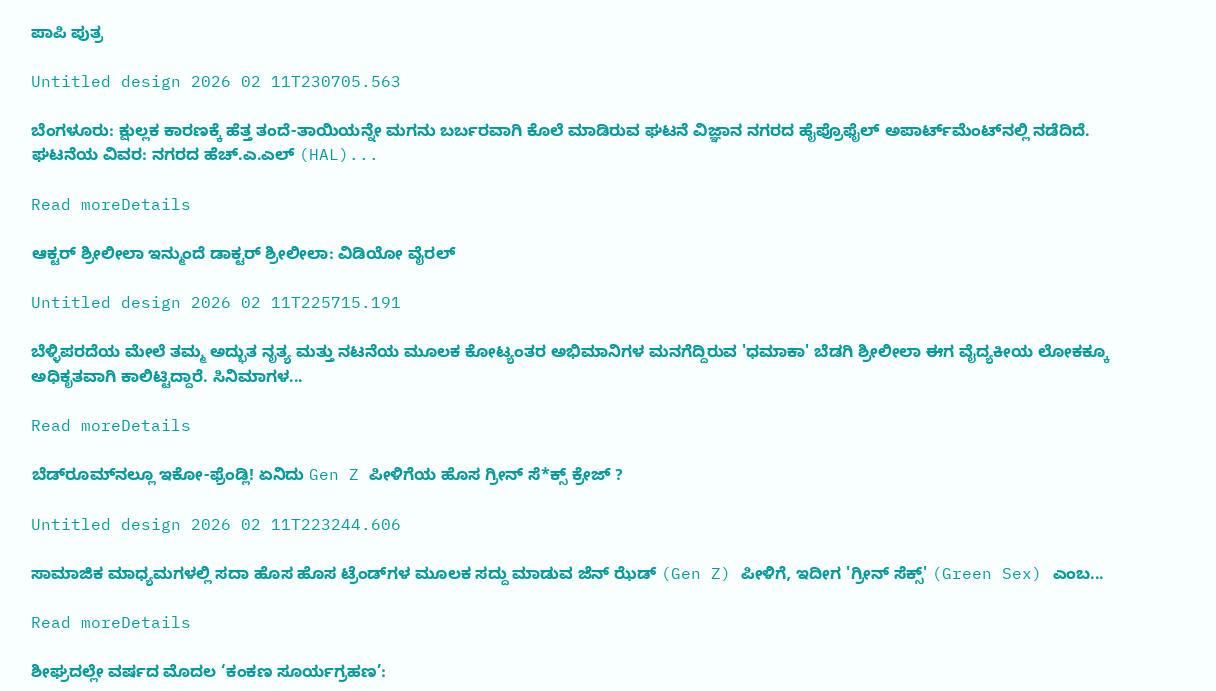ಪಾಪಿ ಪುತ್ರ

Untitled design 2026 02 11T230705.563

ಬೆಂಗಳೂರು: ಕ್ಷುಲ್ಲಕ ಕಾರಣಕ್ಕೆ ಹೆತ್ತ ತಂದೆ-ತಾಯಿಯನ್ನೇ ಮಗನು ಬರ್ಬರವಾಗಿ ಕೊಲೆ ಮಾಡಿರುವ ಘಟನೆ ವಿಜ್ಞಾನ ನಗರದ ಹೈಪ್ರೊಫೈಲ್ ಅಪಾರ್ಟ್‌ಮೆಂಟ್‌ನಲ್ಲಿ ನಡೆದಿದೆ. ಘಟನೆಯ ವಿವರ: ನಗರದ ಹೆಚ್.ಎ.ಎಲ್ (HAL)...

Read moreDetails

ಆಕ್ಟರ್ ಶ್ರೀಲೀಲಾ ಇನ್ಮುಂದೆ ಡಾಕ್ಟರ್ ಶ್ರೀಲೀಲಾ: ವಿಡಿಯೋ ವೈರಲ್‌

Untitled design 2026 02 11T225715.191

ಬೆಳ್ಳಿಪರದೆಯ ಮೇಲೆ ತಮ್ಮ ಅದ್ಭುತ ನೃತ್ಯ ಮತ್ತು ನಟನೆಯ ಮೂಲಕ ಕೋಟ್ಯಂತರ ಅಭಿಮಾನಿಗಳ ಮನಗೆದ್ದಿರುವ 'ಧಮಾಕಾ' ಬೆಡಗಿ ಶ್ರೀಲೀಲಾ ಈಗ ವೈದ್ಯಕೀಯ ಲೋಕಕ್ಕೂ ಅಧಿಕೃತವಾಗಿ ಕಾಲಿಟ್ಟಿದ್ದಾರೆ. ಸಿನಿಮಾಗಳ...

Read moreDetails

ಬೆಡ್‌ರೂಮ್‌ನಲ್ಲೂ ಇಕೋ-ಫ್ರೆಂಡ್ಲಿ! ಏನಿದು Gen Z ಪೀಳಿಗೆಯ ಹೊಸ ಗ್ರೀನ್ ಸೆ*ಕ್ಸ್ ಕ್ರೇಜ್ ?

Untitled design 2026 02 11T223244.606

ಸಾಮಾಜಿಕ ಮಾಧ್ಯಮಗಳಲ್ಲಿ ಸದಾ ಹೊಸ ಹೊಸ ಟ್ರೆಂಡ್‌ಗಳ ಮೂಲಕ ಸದ್ದು ಮಾಡುವ ಜೆನ್ ಝೆಡ್ (Gen Z) ಪೀಳಿಗೆ, ಇದೀಗ 'ಗ್ರೀನ್ ಸೆಕ್ಸ್' (Green Sex) ಎಂಬ...

Read moreDetails

ಶೀಘ್ರದಲ್ಲೇ ವರ್ಷದ ಮೊದಲ ‘ಕಂಕಣ ಸೂರ್ಯಗ್ರಹಣ’: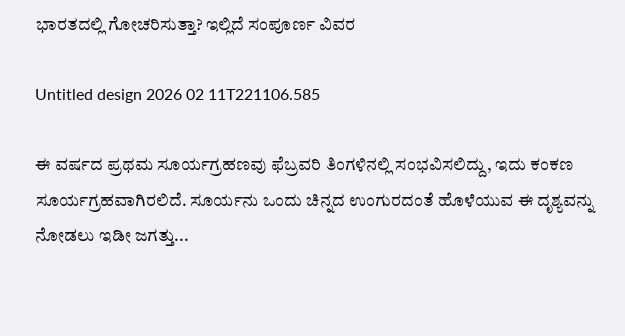ಭಾರತದಲ್ಲಿ ಗೋಚರಿಸುತ್ತಾ? ಇಲ್ಲಿದೆ ಸಂಪೂರ್ಣ ವಿವರ

Untitled design 2026 02 11T221106.585

ಈ ವರ್ಷದ ಪ್ರಥಮ ಸೂರ್ಯಗ್ರಹಣವು ಫೆಬ್ರವರಿ ತಿಂಗಳಿನಲ್ಲಿ ಸಂಭವಿಸಲಿದ್ದು, ಇದು ಕಂಕಣ ಸೂರ್ಯಗ್ರಹವಾಗಿರಲಿದೆ. ಸೂರ್ಯನು ಒಂದು ಚಿನ್ನದ ಉಂಗುರದಂತೆ ಹೊಳೆಯುವ ಈ ದೃಶ್ಯವನ್ನು ನೋಡಲು ಇಡೀ ಜಗತ್ತು...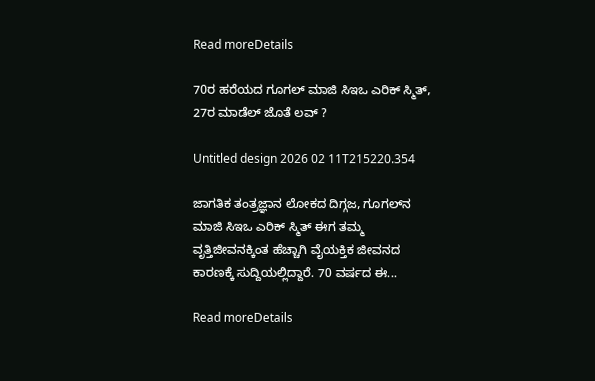Read moreDetails

70ರ ಹರೆಯದ ಗೂಗಲ್ ಮಾಜಿ ಸಿಇಒ ಎರಿಕ್ ಸ್ಮಿತ್, 27ರ ಮಾಡೆಲ್ ಜೊತೆ ಲವ್ ?

Untitled design 2026 02 11T215220.354

ಜಾಗತಿಕ ತಂತ್ರಜ್ಞಾನ ಲೋಕದ ದಿಗ್ಗಜ, ಗೂಗಲ್‌ನ ಮಾಜಿ ಸಿಇಒ ಎರಿಕ್ ಸ್ಮಿತ್ ಈಗ ತಮ್ಮ ವೃತ್ತಿಜೀವನಕ್ಕಿಂತ ಹೆಚ್ಚಾಗಿ ವೈಯಕ್ತಿಕ ಜೀವನದ ಕಾರಣಕ್ಕೆ ಸುದ್ದಿಯಲ್ಲಿದ್ದಾರೆ. 70 ವರ್ಷದ ಈ...

Read moreDetails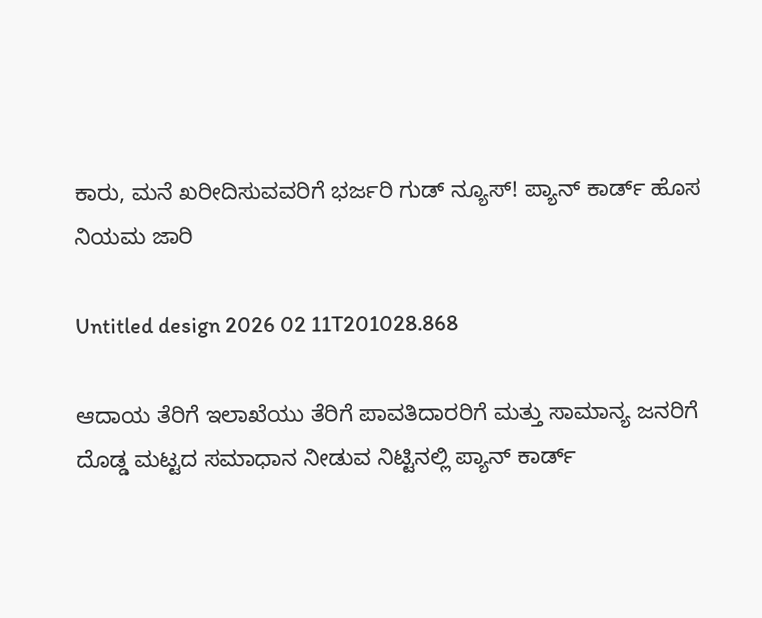ಕಾರು, ಮನೆ ಖರೀದಿಸುವವರಿಗೆ ಭರ್ಜರಿ ಗುಡ್ ನ್ಯೂಸ್! ಪ್ಯಾನ್ ಕಾರ್ಡ್ ಹೊಸ ನಿಯಮ ಜಾರಿ

Untitled design 2026 02 11T201028.868

ಆದಾಯ ತೆರಿಗೆ ಇಲಾಖೆಯು ತೆರಿಗೆ ಪಾವತಿದಾರರಿಗೆ ಮತ್ತು ಸಾಮಾನ್ಯ ಜನರಿಗೆ ದೊಡ್ಡ ಮಟ್ಟದ ಸಮಾಧಾನ ನೀಡುವ ನಿಟ್ಟಿನಲ್ಲಿ ಪ್ಯಾನ್ ಕಾರ್ಡ್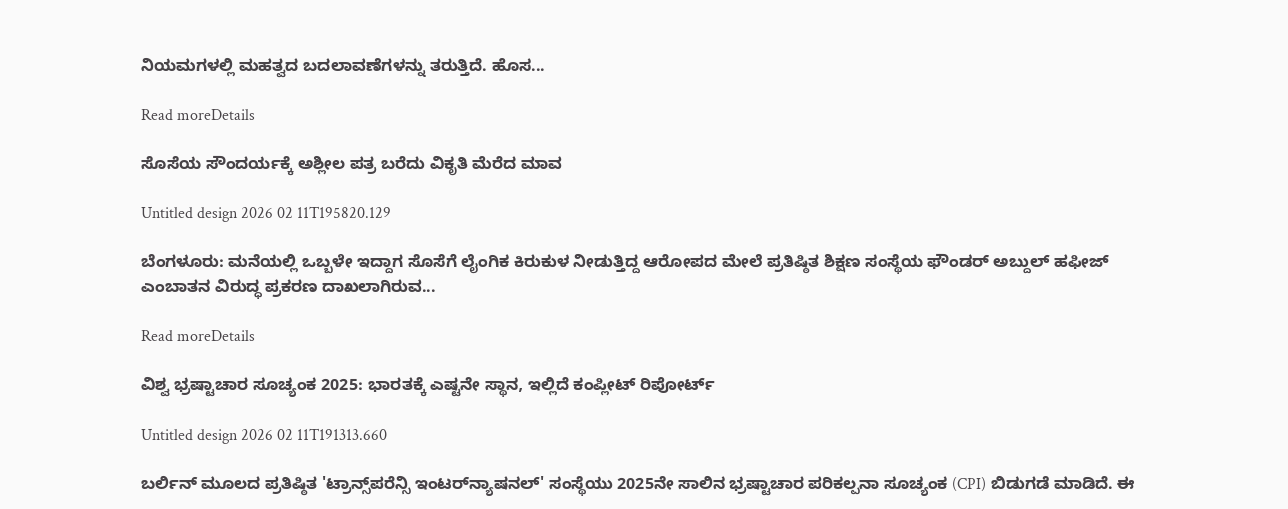ನಿಯಮಗಳಲ್ಲಿ ಮಹತ್ವದ ಬದಲಾವಣೆಗಳನ್ನು ತರುತ್ತಿದೆ. ಹೊಸ...

Read moreDetails

ಸೊಸೆಯ ಸೌಂದರ್ಯಕ್ಕೆ ಅಶ್ಲೀಲ ಪತ್ರ ಬರೆದು ವಿಕೃತಿ ಮೆರೆದ ಮಾವ

Untitled design 2026 02 11T195820.129

ಬೆಂಗಳೂರು: ಮನೆಯಲ್ಲಿ ಒಬ್ಬಳೇ ಇದ್ದಾಗ ಸೊಸೆಗೆ ಲೈಂಗಿಕ ಕಿರುಕುಳ ನೀಡುತ್ತಿದ್ದ ಆರೋಪದ ಮೇಲೆ ಪ್ರತಿಷ್ಠಿತ ಶಿಕ್ಷಣ ಸಂಸ್ಥೆಯ ಫೌಂಡರ್ ಅಬ್ದುಲ್ ಹಫೀಜ್ ಎಂಬಾತನ ವಿರುದ್ಧ ಪ್ರಕರಣ ದಾಖಲಾಗಿರುವ...

Read moreDetails

ವಿಶ್ವ ಭ್ರಷ್ಟಾಚಾರ ಸೂಚ್ಯಂಕ 2025: ಭಾರತಕ್ಕೆ ಎಷ್ಟನೇ ಸ್ಥಾನ, ಇಲ್ಲಿದೆ ಕಂಪ್ಲೀಟ್ ರಿಪೋರ್ಟ್

Untitled design 2026 02 11T191313.660

ಬರ್ಲಿನ್ ಮೂಲದ ಪ್ರತಿಷ್ಠಿತ 'ಟ್ರಾನ್ಸ್‌ಪರೆನ್ಸಿ ಇಂಟರ್‌ನ್ಯಾಷನಲ್' ಸಂಸ್ಥೆಯು 2025ನೇ ಸಾಲಿನ ಭ್ರಷ್ಟಾಚಾರ ಪರಿಕಲ್ಪನಾ ಸೂಚ್ಯಂಕ (CPI) ಬಿಡುಗಡೆ ಮಾಡಿದೆ. ಈ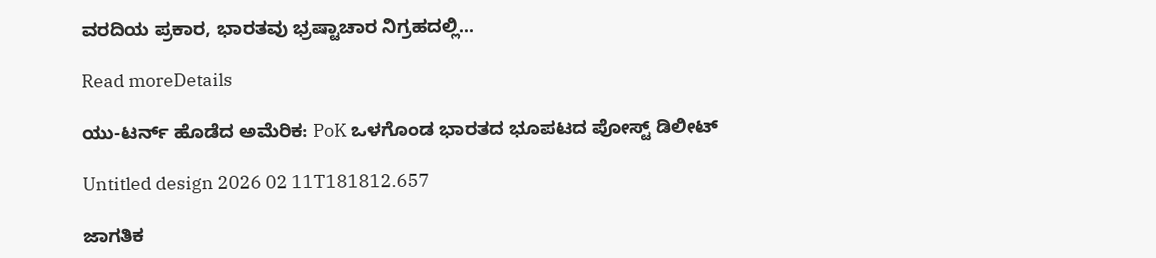ವರದಿಯ ಪ್ರಕಾರ, ಭಾರತವು ಭ್ರಷ್ಟಾಚಾರ ನಿಗ್ರಹದಲ್ಲಿ...

Read moreDetails

ಯು-ಟರ್ನ್ ಹೊಡೆದ ಅಮೆರಿಕ: PoK ಒಳಗೊಂಡ ಭಾರತದ ಭೂಪಟದ ಪೋಸ್ಟ್ ಡಿಲೀಟ್

Untitled design 2026 02 11T181812.657

ಜಾಗತಿಕ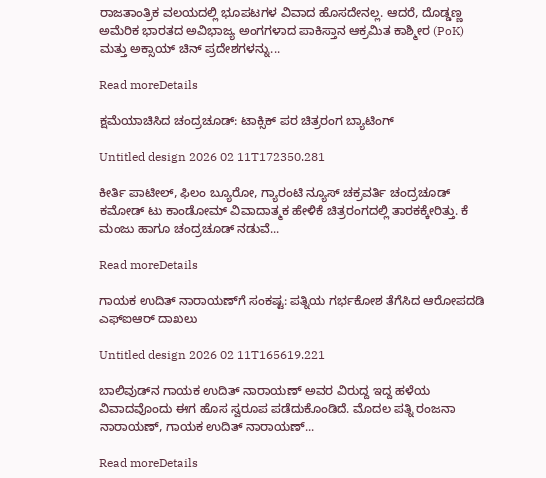ರಾಜತಾಂತ್ರಿಕ ವಲಯದಲ್ಲಿ ಭೂಪಟಗಳ ವಿವಾದ ಹೊಸದೇನಲ್ಲ. ಆದರೆ, ದೊಡ್ಡಣ್ಣ ಅಮೆರಿಕ ಭಾರತದ ಅವಿಭಾಜ್ಯ ಅಂಗಗಳಾದ ಪಾಕಿಸ್ತಾನ ಆಕ್ರಮಿತ ಕಾಶ್ಮೀರ (PoK) ಮತ್ತು ಅಕ್ಸಾಯ್ ಚಿನ್ ಪ್ರದೇಶಗಳನ್ನು...

Read moreDetails

ಕ್ಷಮೆಯಾಚಿಸಿದ ಚಂದ್ರಚೂಡ್: ಟಾಕ್ಸಿಕ್ ಪರ ಚಿತ್ರರಂಗ ಬ್ಯಾಟಿಂಗ್

Untitled design 2026 02 11T172350.281

ಕೀರ್ತಿ ಪಾಟೀಲ್, ಫಿಲಂ ಬ್ಯೂರೋ, ಗ್ಯಾರಂಟಿ ನ್ಯೂಸ್ ಚಕ್ರವರ್ತಿ ಚಂದ್ರಚೂಡ್ ಕಮೋಡ್ ಟು ಕಾಂಡೋಮ್ ವಿವಾದಾತ್ಮಕ ಹೇಳಿಕೆ ಚಿತ್ರರಂಗದಲ್ಲಿ ತಾರಕಕ್ಕೇರಿತ್ತು. ಕೆ ಮಂಜು ಹಾಗೂ ಚಂದ್ರಚೂಡ್ ನಡುವೆ...

Read moreDetails

ಗಾಯಕ ಉದಿತ್ ನಾರಾಯಣ್‌ಗೆ ಸಂಕಷ್ಟ: ಪತ್ನಿಯ ಗರ್ಭಕೋಶ ತೆಗೆಸಿದ ಆರೋಪದಡಿ ಎಫ್‌ಐಆರ್ ದಾಖಲು

Untitled design 2026 02 11T165619.221

ಬಾಲಿವುಡ್‌ನ ಗಾಯಕ ಉದಿತ್ ನಾರಾಯಣ್ ಅವರ ವಿರುದ್ದ ಇದ್ದ ಹಳೆಯ ವಿವಾದವೊಂದು ಈಗ ಹೊಸ ಸ್ವರೂಪ ಪಡೆದುಕೊಂಡಿದೆ. ಮೊದಲ ಪತ್ನಿ ರಂಜನಾ ನಾರಾಯಣ್, ಗಾಯಕ ಉದಿತ್ ನಾರಾಯಣ್...

Read moreDetails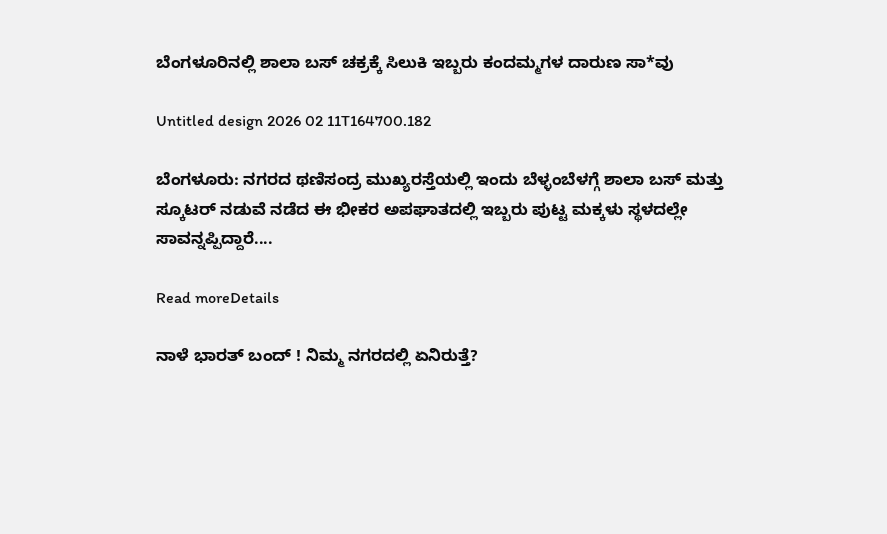ಬೆಂಗಳೂರಿನಲ್ಲಿ ಶಾಲಾ ಬಸ್ ಚಕ್ರಕ್ಕೆ ಸಿಲುಕಿ ಇಬ್ಬರು ಕಂದಮ್ಮಗಳ ದಾರುಣ ಸಾ*ವು

Untitled design 2026 02 11T164700.182

ಬೆಂಗಳೂರು: ನಗರದ ಥಣಿಸಂದ್ರ ಮುಖ್ಯರಸ್ತೆಯಲ್ಲಿ ಇಂದು ಬೆಳ್ಳಂಬೆಳಗ್ಗೆ ಶಾಲಾ ಬಸ್ ಮತ್ತು ಸ್ಕೂಟರ್ ನಡುವೆ ನಡೆದ ಈ ಭೀಕರ ಅಪಘಾತದಲ್ಲಿ ಇಬ್ಬರು ಪುಟ್ಟ ಮಕ್ಕಳು ಸ್ಥಳದಲ್ಲೇ ಸಾವನ್ನಪ್ಪಿದ್ದಾರೆ....

Read moreDetails

ನಾಳೆ ಭಾರತ್ ಬಂದ್ ! ನಿಮ್ಮ ನಗರದಲ್ಲಿ ಏನಿರುತ್ತೆ?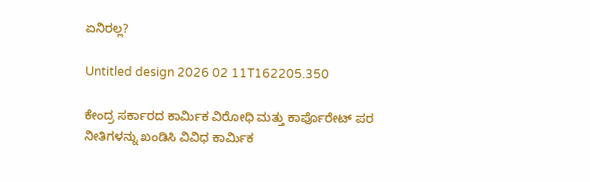ಏನಿರಲ್ಲ?

Untitled design 2026 02 11T162205.350

ಕೇಂದ್ರ ಸರ್ಕಾರದ ಕಾರ್ಮಿಕ ವಿರೋಧಿ ಮತ್ತು ಕಾರ್ಪೊರೇಟ್ ಪರ ನೀತಿಗಳನ್ನು ಖಂಡಿಸಿ ವಿವಿಧ ಕಾರ್ಮಿಕ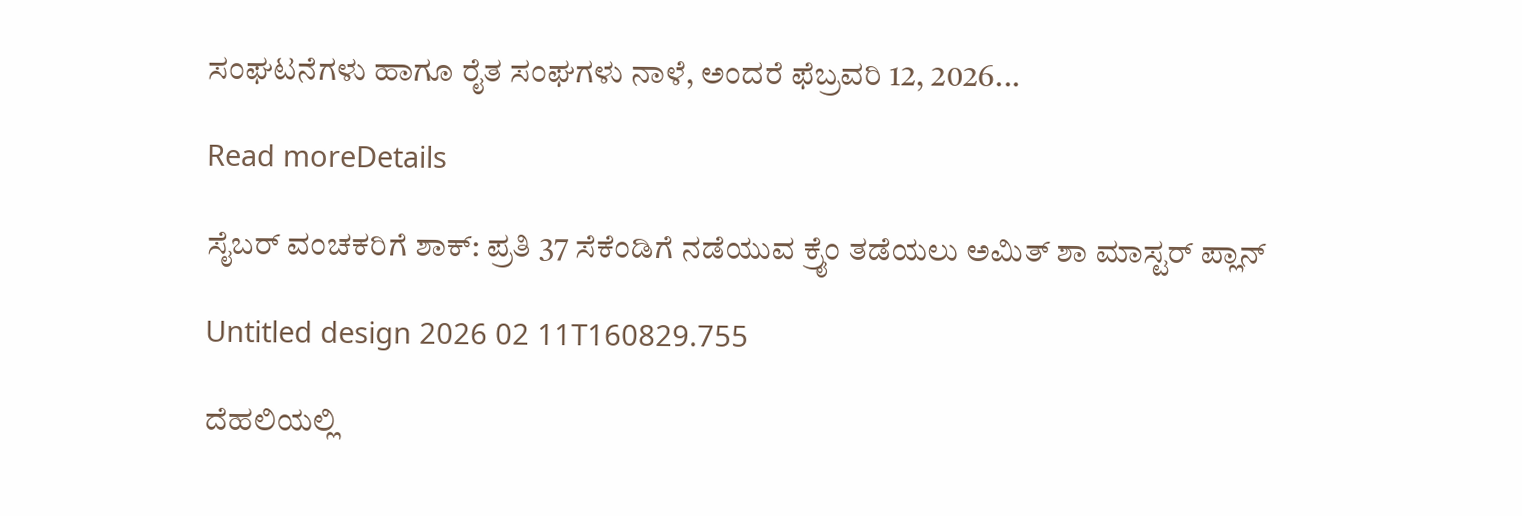ಸಂಘಟನೆಗಳು ಹಾಗೂ ರೈತ ಸಂಘಗಳು ನಾಳೆ, ಅಂದರೆ ಫೆಬ್ರವರಿ 12, 2026...

Read moreDetails

ಸೈಬರ್ ವಂಚಕರಿಗೆ ಶಾಕ್: ಪ್ರತಿ 37 ಸೆಕೆಂಡಿಗೆ ನಡೆಯುವ ಕ್ರೈಂ ತಡೆಯಲು ಅಮಿತ್ ಶಾ ಮಾಸ್ಟರ್ ಪ್ಲಾನ್

Untitled design 2026 02 11T160829.755

ದೆಹಲಿಯಲ್ಲಿ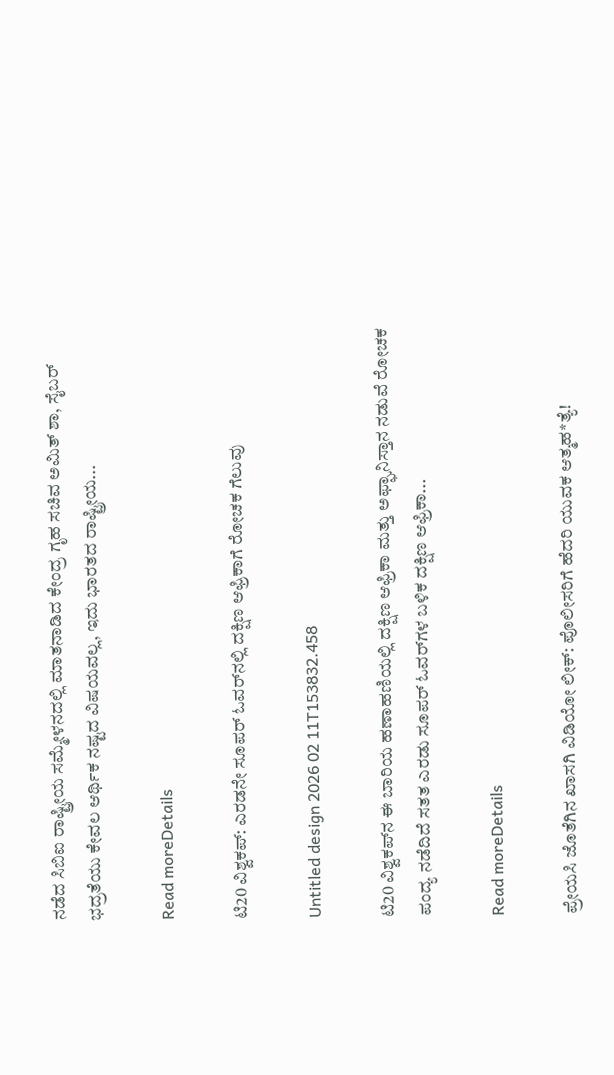ನಡೆದ ಸಿಬಿಐ ರಾಷ್ಟ್ರೀಯ ಸಮ್ಮೇಳನದಲ್ಲಿ ಮಾತನಾಡಿದ ಕೇಂದ್ರ ಗೃಹ ಸಚಿವ ಅಮಿತ್ ಶಾ, ಸೈಬರ್ ಭದ್ರತೆಯು ಕೇವಲ ಆರ್ಥಿಕ ನಷ್ಟದ ವಿಷಯವಲ್ಲ, ಇದು ಭಾರತದ ರಾಷ್ಟ್ರೀಯ...

Read moreDetails

ಟಿ20 ವಿಶ್ವಕಪ್: ಎರಡನೇ ಸೂಪರ್ ಓವರ್‌ನಲ್ಲಿ ದಕ್ಷಿಣ ಆಫ್ರಿಕಾಗೆ ರೋಚಕ ಗೆಲುವು

Untitled design 2026 02 11T153832.458

ಟಿ20 ವಿಶ್ವಕಪ್‌ನ ಈ ಬಾರಿಯ ಹಣಾಹಣಿಯಲ್ಲಿ ದಕ್ಷಿಣ ಆಫ್ರಿಕಾ ಮತ್ತು ಅಫ್ಘಾನಿಸ್ತಾನ ನಡುವೆ ರೋಚಕ ಪಂದ್ಯ ನಡೆದಿದೆ ಸತತ ಎರಡು ಸೂಪರ್ ಓವರ್‌ಗಳ ಬಳಿಕ ದಕ್ಷಿಣ ಆಫ್ರಿಕಾ...

Read moreDetails

ಪ್ರೇಯಸಿ ಜೊತೆಗಿನ ಖಾಸಗಿ ವಿಡಿಯೋ ಲೀಕ್: ಪೊಲೀಸರಿಗೆ ಹೆದರಿ ಯುವಕ ಆತ್ಮಹ*ತ್ಯೆ!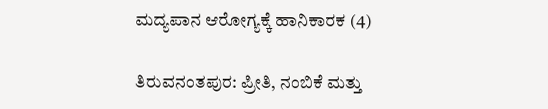ಮದ್ಯಪಾನ ಆರೋಗ್ಯಕ್ಕೆ ಹಾನಿಕಾರಕ (4)

ತಿರುವನಂತಪುರ: ಪ್ರೀತಿ, ನಂಬಿಕೆ ಮತ್ತು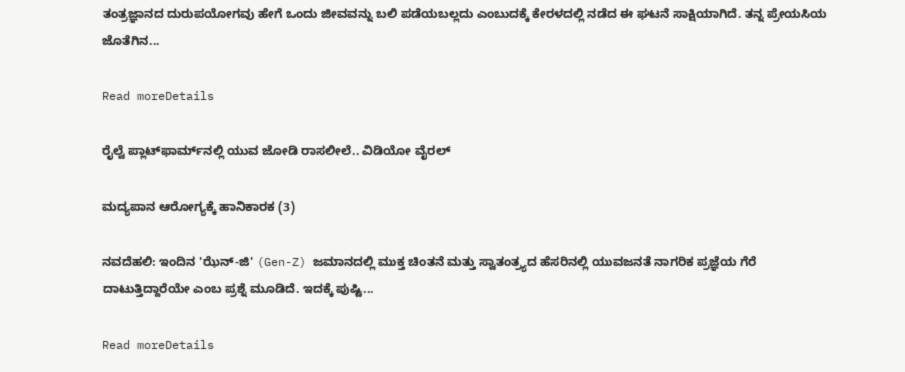ತಂತ್ರಜ್ಞಾನದ ದುರುಪಯೋಗವು ಹೇಗೆ ಒಂದು ಜೀವವನ್ನು ಬಲಿ ಪಡೆಯಬಲ್ಲದು ಎಂಬುದಕ್ಕೆ ಕೇರಳದಲ್ಲಿ ನಡೆದ ಈ ಘಟನೆ ಸಾಕ್ಷಿಯಾಗಿದೆ. ತನ್ನ ಪ್ರೇಯಸಿಯ ಜೊತೆಗಿನ...

Read moreDetails

ರೈಲ್ವೆ ಪ್ಲಾಟ್‌ಫಾರ್ಮ್‌ನಲ್ಲಿ ಯುವ ಜೋಡಿ ರಾಸಲೀಲೆ.. ವಿಡಿಯೋ ವೈರಲ್‌

ಮದ್ಯಪಾನ ಆರೋಗ್ಯಕ್ಕೆ ಹಾನಿಕಾರಕ (3)

ನವದೆಹಲಿ: ಇಂದಿನ 'ಝೆನ್-ಜಿ' (Gen-Z) ಜಮಾನದಲ್ಲಿ ಮುಕ್ತ ಚಿಂತನೆ ಮತ್ತು ಸ್ವಾತಂತ್ರ್ಯದ ಹೆಸರಿನಲ್ಲಿ ಯುವಜನತೆ ನಾಗರಿಕ ಪ್ರಜ್ಞೆಯ ಗೆರೆ ದಾಟುತ್ತಿದ್ದಾರೆಯೇ ಎಂಬ ಪ್ರಶ್ನೆ ಮೂಡಿದೆ. ಇದಕ್ಕೆ ಪುಷ್ಟಿ...

Read moreDetails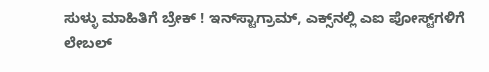ಸುಳ್ಳು ಮಾಹಿತಿಗೆ ಬ್ರೇಕ್ ! ಇನ್‌ಸ್ಟಾಗ್ರಾಮ್, ಎಕ್ಸ್‌ನಲ್ಲಿ ಎಐ ಪೋಸ್ಟ್‌ಗಳಿಗೆ ಲೇಬಲ್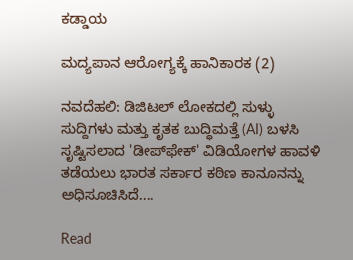ಕಡ್ಡಾಯ

ಮದ್ಯಪಾನ ಆರೋಗ್ಯಕ್ಕೆ ಹಾನಿಕಾರಕ (2)

ನವದೆಹಲಿ: ಡಿಜಿಟಲ್ ಲೋಕದಲ್ಲಿ ಸುಳ್ಳು ಸುದ್ದಿಗಳು ಮತ್ತು ಕೃತಕ ಬುದ್ಧಿಮತ್ತೆ (AI) ಬಳಸಿ ಸೃಷ್ಟಿಸಲಾದ 'ಡೀಪ್‌ಫೇಕ್' ವಿಡಿಯೋಗಳ ಹಾವಳಿ ತಡೆಯಲು ಭಾರತ ಸರ್ಕಾರ ಕಠಿಣ ಕಾನೂನನ್ನು ಅಧಿಸೂಚಿಸಿದೆ....

Read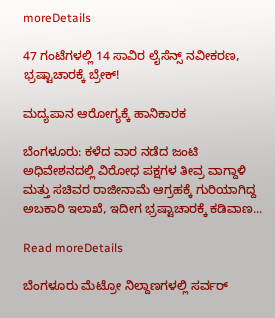moreDetails

47 ಗಂಟೆಗಳಲ್ಲಿ 14 ಸಾವಿರ ಲೈಸೆನ್ಸ್ ನವೀಕರಣ, ಭ್ರಷ್ಟಾಚಾರಕ್ಕೆ ಬ್ರೇಕ್!

ಮದ್ಯಪಾನ ಆರೋಗ್ಯಕ್ಕೆ ಹಾನಿಕಾರಕ

ಬೆಂಗಳೂರು: ಕಳೆದ ವಾರ ನಡೆದ ಜಂಟಿ ಅಧಿವೇಶನದಲ್ಲಿ ವಿರೋಧ ಪಕ್ಷಗಳ ತೀವ್ರ ವಾಗ್ದಾಳಿ ಮತ್ತು ಸಚಿವರ ರಾಜೀನಾಮೆ ಆಗ್ರಹಕ್ಕೆ ಗುರಿಯಾಗಿದ್ದ ಅಬಕಾರಿ ಇಲಾಖೆ, ಇದೀಗ ಭ್ರಷ್ಟಾಚಾರಕ್ಕೆ ಕಡಿವಾಣ...

Read moreDetails

ಬೆಂಗಳೂರು ಮೆಟ್ರೋ ನಿಲ್ದಾಣಗಳಲ್ಲಿ ಸರ್ವರ್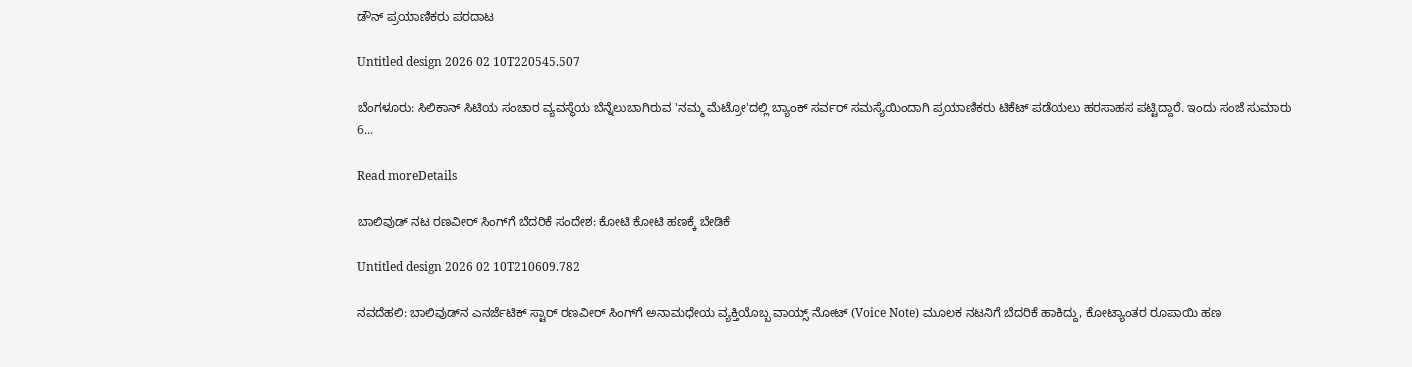ಡೌನ್ ಪ್ರಯಾಣಿಕರು ಪರದಾಟ

Untitled design 2026 02 10T220545.507

ಬೆಂಗಳೂರು: ಸಿಲಿಕಾನ್ ಸಿಟಿಯ ಸಂಚಾರ ವ್ಯವಸ್ಥೆಯ ಬೆನ್ನೆಲುಬಾಗಿರುವ 'ನಮ್ಮ ಮೆಟ್ರೋ'ದಲ್ಲಿ ಬ್ಯಾಂಕ್ ಸರ್ವರ್ ಸಮಸ್ಯೆಯಿಂದಾಗಿ ಪ್ರಯಾಣಿಕರು ಟಿಕೆಟ್ ಪಡೆಯಲು ಹರಸಾಹಸ ಪಟ್ಟಿದ್ದಾರೆ. ಇಂದು ಸಂಜೆ ಸುಮಾರು 6...

Read moreDetails

ಬಾಲಿವುಡ್ ನಟ ರಣವೀರ್ ಸಿಂಗ್‌ಗೆ ಬೆದರಿಕೆ ಸಂದೇಶ: ಕೋಟಿ ಕೋಟಿ ಹಣಕ್ಕೆ ಬೇಡಿಕೆ

Untitled design 2026 02 10T210609.782

ನವದೆಹಲಿ: ಬಾಲಿವುಡ್‌ನ ಎನರ್ಜೆಟಿಕ್ ಸ್ಟಾರ್ ರಣವೀರ್ ಸಿಂಗ್‌ಗೆ ಅನಾಮಧೇಯ ವ್ಯಕ್ತಿಯೊಬ್ಬ ವಾಯ್ಸ್ ನೋಟ್ (Voice Note) ಮೂಲಕ ನಟನಿಗೆ ಬೆದರಿಕೆ ಹಾಕಿದ್ದು, ಕೋಟ್ಯಾಂತರ ರೂಪಾಯಿ ಹಣ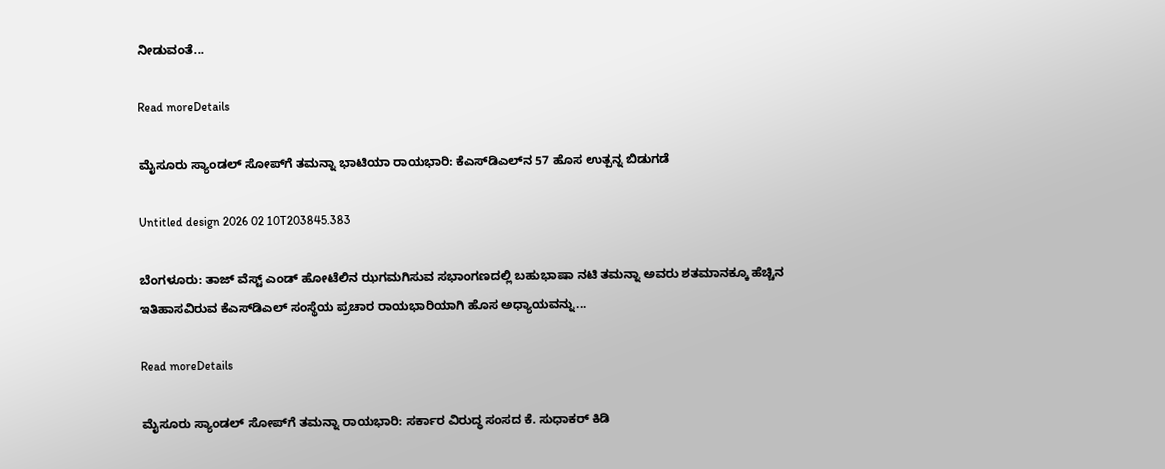ನೀಡುವಂತೆ...

Read moreDetails

ಮೈಸೂರು ಸ್ಯಾಂಡಲ್‌ ಸೋಪ್‌ಗೆ ತಮನ್ನಾ ಭಾಟಿಯಾ ರಾಯಭಾರಿ: ಕೆಎಸ್‌ಡಿಎಲ್‌ನ 57 ಹೊಸ ಉತ್ಪನ್ನ ಬಿಡುಗಡೆ

Untitled design 2026 02 10T203845.383

ಬೆಂಗಳೂರು: ತಾಜ್‌ ವೆಸ್ಟ್‌ ಎಂಡ್‌ ಹೋಟೆಲಿನ ಝಗಮಗಿಸುವ ಸಭಾಂಗಣದಲ್ಲಿ ಬಹುಭಾಷಾ ನಟಿ ತಮನ್ನಾ ಅವರು ಶತಮಾನಕ್ಕೂ ಹೆಚ್ಚಿನ ಇತಿಹಾಸವಿರುವ ಕೆಎಸ್‌ಡಿಎಲ್‌ ಸಂಸ್ಥೆಯ ಪ್ರಚಾರ ರಾಯಭಾರಿಯಾಗಿ ಹೊಸ ಅಧ್ಯಾಯವನ್ನು...

Read moreDetails

ಮೈಸೂರು ಸ್ಯಾಂಡಲ್ ಸೋಪ್‌ಗೆ ತಮನ್ನಾ ರಾಯಭಾರಿ: ಸರ್ಕಾರ ವಿರುದ್ಧ ಸಂಸದ ಕೆ. ಸುಧಾಕರ್ ಕಿಡಿ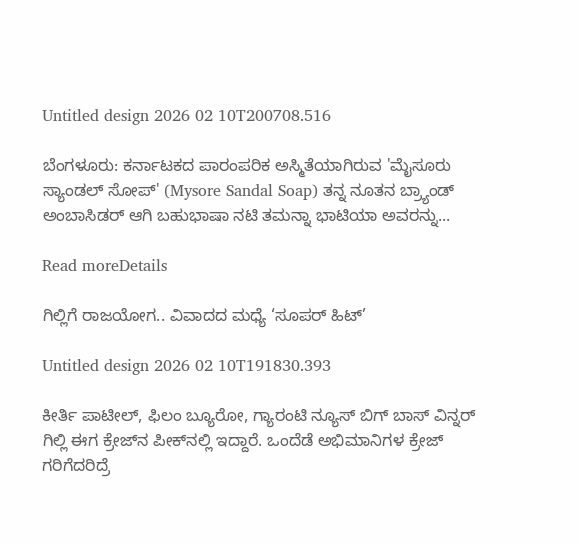Untitled design 2026 02 10T200708.516

ಬೆಂಗಳೂರು: ಕರ್ನಾಟಕದ ಪಾರಂಪರಿಕ ಅಸ್ಮಿತೆಯಾಗಿರುವ 'ಮೈಸೂರು ಸ್ಯಾಂಡಲ್ ಸೋಪ್' (Mysore Sandal Soap) ತನ್ನ ನೂತನ ಬ್ರ್ಯಾಂಡ್ ಅಂಬಾಸಿಡರ್ ಆಗಿ ಬಹುಭಾಷಾ ನಟಿ ತಮನ್ನಾ ಭಾಟಿಯಾ ಅವರನ್ನು...

Read moreDetails

ಗಿಲ್ಲಿಗೆ ರಾಜಯೋಗ.. ವಿವಾದದ ಮಧ್ಯೆ ‘ಸೂಪರ್ ಹಿಟ್’

Untitled design 2026 02 10T191830.393

ಕೀರ್ತಿ ಪಾಟೀಲ್, ಫಿಲಂ ಬ್ಯೂರೋ, ಗ್ಯಾರಂಟಿ ನ್ಯೂಸ್ ಬಿಗ್ ಬಾಸ್ ವಿನ್ನರ್ ಗಿಲ್ಲಿ ಈಗ ಕ್ರೇಜ್‌ನ ಪೀಕ್‌ನಲ್ಲಿ ಇದ್ದಾರೆ. ಒಂದೆಡೆ ಅಭಿಮಾನಿಗಳ ಕ್ರೇಜ್ ಗರಿಗೆದರಿದ್ರೆ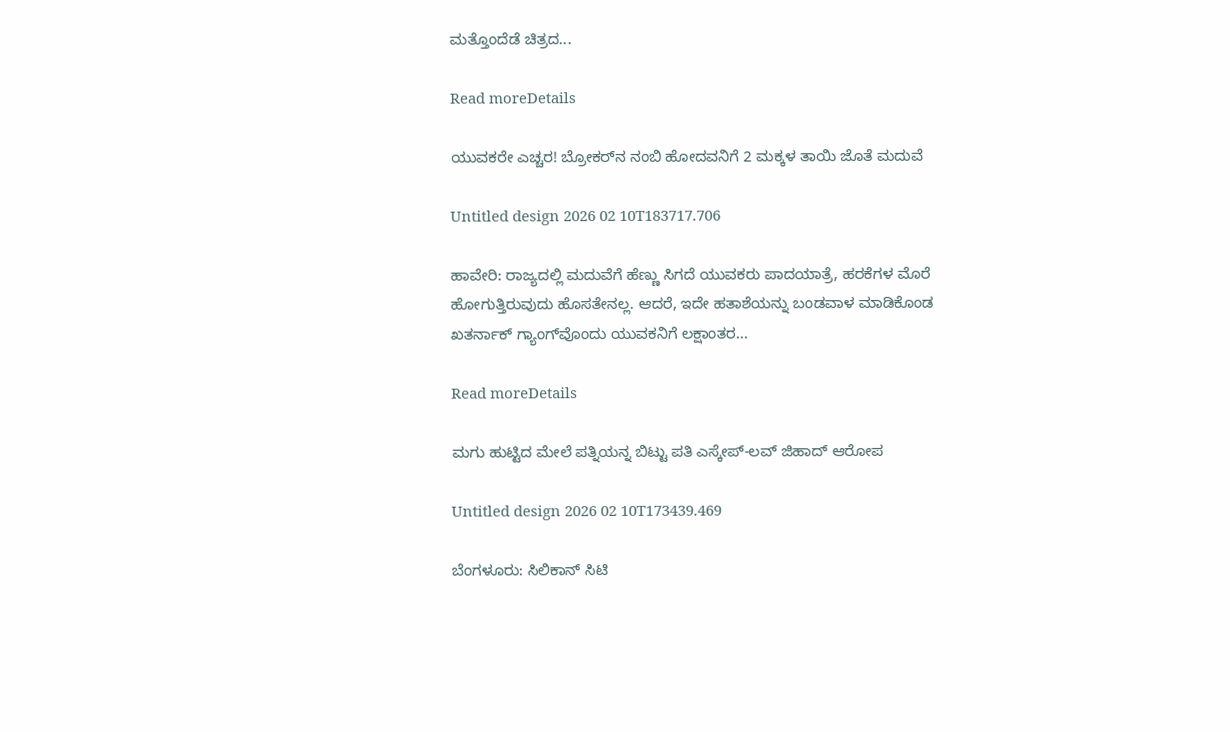ಮತ್ತೊಂದೆಡೆ ಚಿತ್ರದ...

Read moreDetails

ಯುವಕರೇ ಎಚ್ಚರ! ಬ್ರೋಕರ್‌ನ ನಂಬಿ ಹೋದವನಿಗೆ 2 ಮಕ್ಕಳ ತಾಯಿ ಜೊತೆ ಮದುವೆ

Untitled design 2026 02 10T183717.706

ಹಾವೇರಿ: ರಾಜ್ಯದಲ್ಲಿ ಮದುವೆಗೆ ಹೆಣ್ಣು ಸಿಗದೆ ಯುವಕರು ಪಾದಯಾತ್ರೆ, ಹರಕೆಗಳ ಮೊರೆ ಹೋಗುತ್ತಿರುವುದು ಹೊಸತೇನಲ್ಲ. ಆದರೆ, ಇದೇ ಹತಾಶೆಯನ್ನು ಬಂಡವಾಳ ಮಾಡಿಕೊಂಡ ಖತರ್ನಾಕ್ ಗ್ಯಾಂಗ್‌ವೊಂದು ಯುವಕನಿಗೆ ಲಕ್ಷಾಂತರ...

Read moreDetails

ಮಗು ಹುಟ್ಟಿದ ಮೇಲೆ ಪತ್ನಿಯನ್ನ ಬಿಟ್ಟು ಪತಿ ಎಸ್ಕೇಪ್‌-ಲವ್‌ ಜಿಹಾದ್‌ ಆರೋಪ

Untitled design 2026 02 10T173439.469

ಬೆಂಗಳೂರು: ಸಿಲಿಕಾನ್ ಸಿಟಿ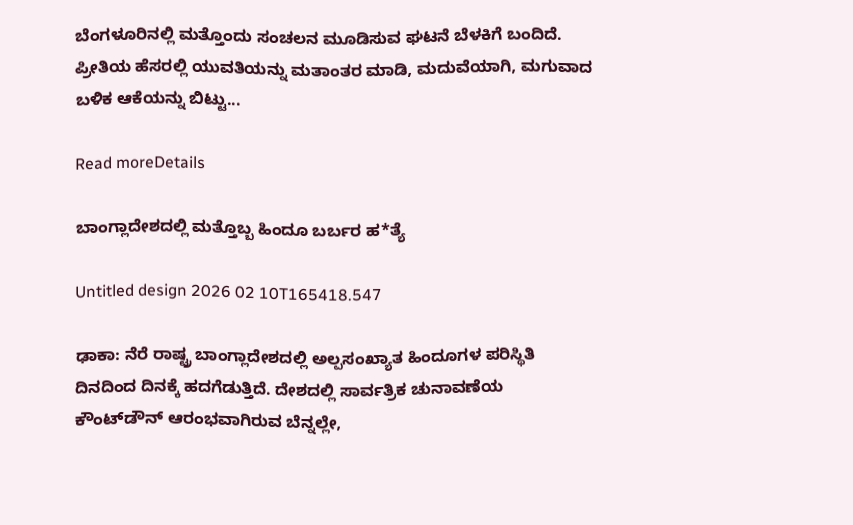ಬೆಂಗಳೂರಿನಲ್ಲಿ ಮತ್ತೊಂದು ಸಂಚಲನ ಮೂಡಿಸುವ ಘಟನೆ ಬೆಳಕಿಗೆ ಬಂದಿದೆ. ಪ್ರೀತಿಯ ಹೆಸರಲ್ಲಿ ಯುವತಿಯನ್ನು ಮತಾಂತರ ಮಾಡಿ, ಮದುವೆಯಾಗಿ, ಮಗುವಾದ ಬಳಿಕ ಆಕೆಯನ್ನು ಬಿಟ್ಟು...

Read moreDetails

ಬಾಂಗ್ಲಾದೇಶದಲ್ಲಿ ಮತ್ತೊಬ್ಬ ಹಿಂದೂ ಬರ್ಬರ ಹ*ತ್ಯೆ

Untitled design 2026 02 10T165418.547

ಢಾಕಾ: ನೆರೆ ರಾಷ್ಟ್ರ ಬಾಂಗ್ಲಾದೇಶದಲ್ಲಿ ಅಲ್ಪಸಂಖ್ಯಾತ ಹಿಂದೂಗಳ ಪರಿಸ್ಥಿತಿ ದಿನದಿಂದ ದಿನಕ್ಕೆ ಹದಗೆಡುತ್ತಿದೆ. ದೇಶದಲ್ಲಿ ಸಾರ್ವತ್ರಿಕ ಚುನಾವಣೆಯ ಕೌಂಟ್‌ಡೌನ್ ಆರಂಭವಾಗಿರುವ ಬೆನ್ನಲ್ಲೇ,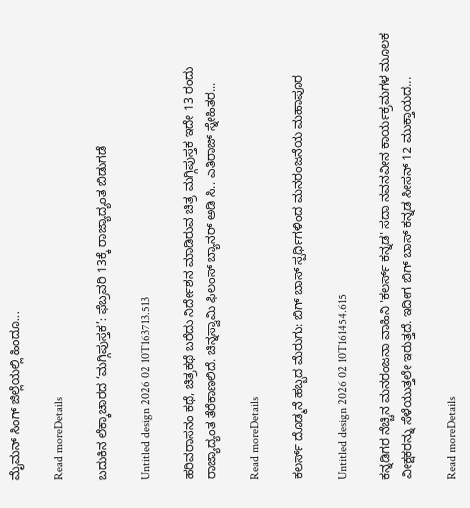ಮೈಮನ್ ಸಿಂಗ್ ಜಿಲ್ಲೆಯಲ್ಲಿ ಹಿಂದೂ...

Read moreDetails

ಬದುಕಿನ ಲೆಕ್ಕಾಚಾರದ ‘ಮಗ್ಗಿಪುಸ್ತಕ’: ಫೆಬ್ರವರಿ 13ಕ್ಕೆ ರಾಜ್ಯಾದ್ಯಂತ ಬಿಡುಗಡೆ

Untitled design 2026 02 10T163713.513

ಹರಿವರಾಸನಂ ಕಥೆ, ಚಿತ್ರಕಥೆ ಬರೆದು ನಿರ್ದೇಶನ ಮಾಡಿರುವ ಚಿತ್ರ ಮಗ್ಗಿಪುಸ್ತಕ ಇದೇ 13 ರಂದು ರಾಜ್ಯಾದ್ಯಂತ ತೆರೆಕಾಣಲಿದೆ. ಚಿನ್ನಸ್ವಾಮಿ ಫಿಲಂಸ್ ಬ್ಯಾನರ್ ಅಡಿ ಸಿ.. ಎತಿರಾಜ್ ಸ್ನೇಹಿತರ...

Read moreDetails

ಕಲರ್ಸ್‌ ದೊಡ್ಮನೆ ಹಬ್ಬದ ಮೆರುಗು: ಬಿಗ್ ಬಾಸ್ ಸ್ಪರ್ಧಿಗಳಿಂದ ಮನರಂಜನೆಯ ಮಹಾಪೂರ

Untitled design 2026 02 10T161454.615

ಕನ್ನಡಿಗರ ನೆಚ್ಚಿನ ಮನರಂಜನಾ ವಾಹಿನಿ 'ಕಲರ್ಸ್‌ ಕನ್ನಡ' ಸದಾ ನವನವೀನ ಕಾರ್ಯಕ್ರಮಗಳ ಮೂಲಕ ವೀಕ್ಷಕರನ್ನು ಸೆಳೆಯುತ್ತಲೇ ಇರುತ್ತದೆ. ಇದೀಗ ಬಿಗ್ ಬಾಸ್ ಕನ್ನಡ ಸೀಸನ್ 12 ಮುಕ್ತಾಯದ...

Read moreDetails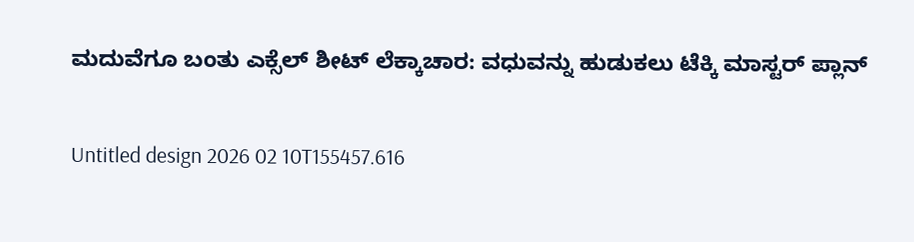ಮದುವೆಗೂ ಬಂತು ಎಕ್ಸೆಲ್ ಶೀಟ್ ಲೆಕ್ಕಾಚಾರ: ವಧುವನ್ನು ಹುಡುಕಲು ಟೆಕ್ಕಿ ಮಾಸ್ಟರ್ ಪ್ಲಾನ್

Untitled design 2026 02 10T155457.616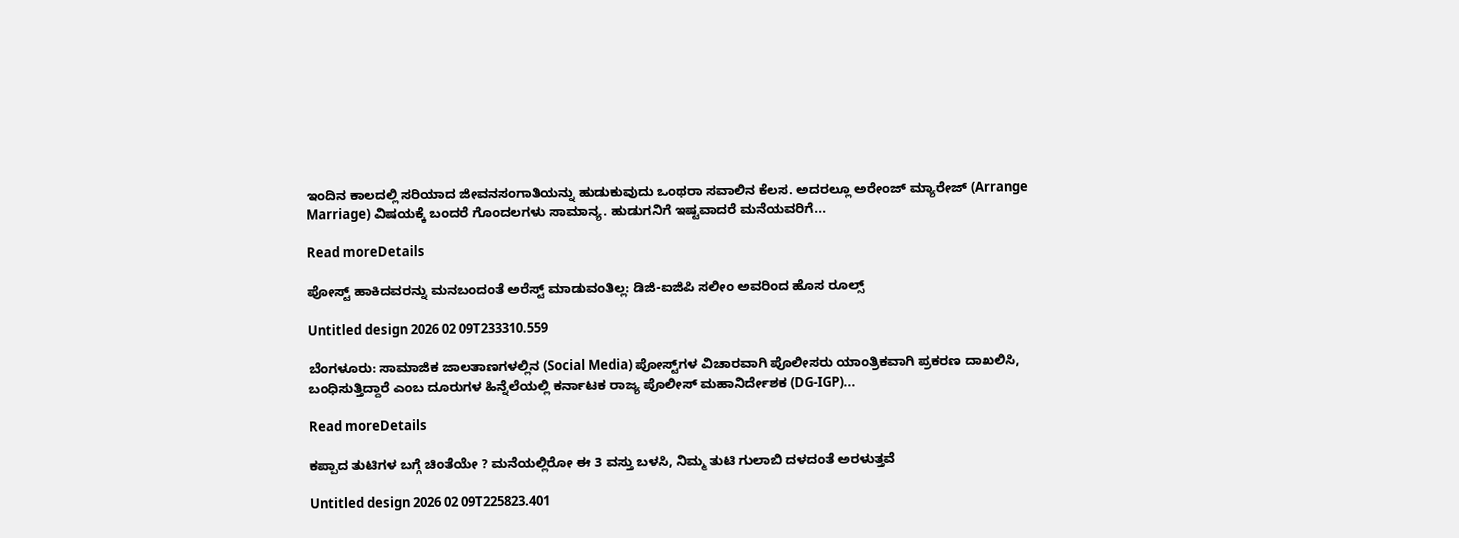ಇಂದಿನ ಕಾಲದಲ್ಲಿ ಸರಿಯಾದ ಜೀವನಸಂಗಾತಿಯನ್ನು ಹುಡುಕುವುದು ಒಂಥರಾ ಸವಾಲಿನ ಕೆಲಸ. ಅದರಲ್ಲೂ ಅರೇಂಜ್ ಮ್ಯಾರೇಜ್ (Arrange Marriage) ವಿಷಯಕ್ಕೆ ಬಂದರೆ ಗೊಂದಲಗಳು ಸಾಮಾನ್ಯ. ಹುಡುಗನಿಗೆ ಇಷ್ಟವಾದರೆ ಮನೆಯವರಿಗೆ...

Read moreDetails

ಪೋಸ್ಟ್ ಹಾಕಿದವರನ್ನು ಮನಬಂದಂತೆ ಅರೆಸ್ಟ್ ಮಾಡುವಂತಿಲ್ಲ: ಡಿಜಿ-ಐಜಿಪಿ ಸಲೀಂ ಅವರಿಂದ ಹೊಸ ರೂಲ್ಸ್

Untitled design 2026 02 09T233310.559

ಬೆಂಗಳೂರು: ಸಾಮಾಜಿಕ ಜಾಲತಾಣಗಳಲ್ಲಿನ (Social Media) ಪೋಸ್ಟ್‌ಗಳ ವಿಚಾರವಾಗಿ ಪೊಲೀಸರು ಯಾಂತ್ರಿಕವಾಗಿ ಪ್ರಕರಣ ದಾಖಲಿಸಿ, ಬಂಧಿಸುತ್ತಿದ್ದಾರೆ ಎಂಬ ದೂರುಗಳ ಹಿನ್ನೆಲೆಯಲ್ಲಿ ಕರ್ನಾಟಕ ರಾಜ್ಯ ಪೊಲೀಸ್ ಮಹಾನಿರ್ದೇಶಕ (DG-IGP)...

Read moreDetails

ಕಪ್ಪಾದ ತುಟಿಗಳ ಬಗ್ಗೆ ಚಿಂತೆಯೇ ? ಮನೆಯಲ್ಲಿರೋ ಈ 3 ವಸ್ತು ಬಳಸಿ, ನಿಮ್ಮ ತುಟಿ ಗುಲಾಬಿ ದಳದಂತೆ ಅರಳುತ್ತವೆ

Untitled design 2026 02 09T225823.401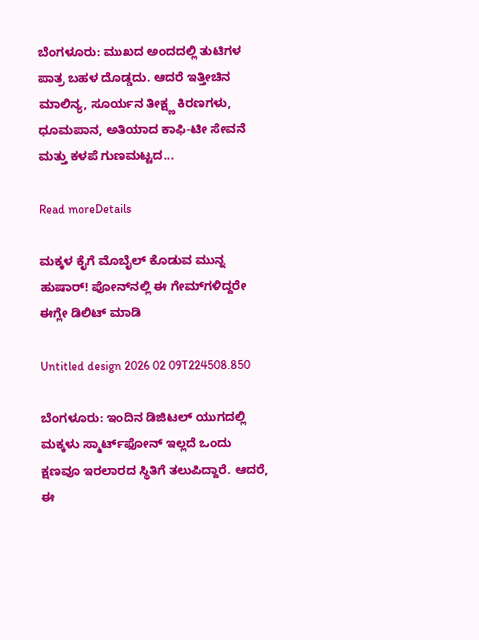ಬೆಂಗಳೂರು: ಮುಖದ ಅಂದದಲ್ಲಿ ತುಟಿಗಳ ಪಾತ್ರ ಬಹಳ ದೊಡ್ಡದು. ಆದರೆ ಇತ್ತೀಚಿನ ಮಾಲಿನ್ಯ, ಸೂರ್ಯನ ತೀಕ್ಷ್ಣ ಕಿರಣಗಳು, ಧೂಮಪಾನ, ಅತಿಯಾದ ಕಾಫಿ-ಟೀ ಸೇವನೆ ಮತ್ತು ಕಳಪೆ ಗುಣಮಟ್ಟದ...

Read moreDetails

ಮಕ್ಕಳ ಕೈಗೆ ಮೊಬೈಲ್ ಕೊಡುವ ಮುನ್ನ ಹುಷಾರ್! ಪೋನ್‌ನಲ್ಲಿ ಈ ಗೇಮ್‌ಗಳಿದ್ದರೇ ಈಗ್ಲೇ ಡಿಲಿಟ್‌ ಮಾಡಿ

Untitled design 2026 02 09T224508.850

ಬೆಂಗಳೂರು: ಇಂದಿನ ಡಿಜಿಟಲ್ ಯುಗದಲ್ಲಿ ಮಕ್ಕಳು ಸ್ಮಾರ್ಟ್‌ಫೋನ್ ಇಲ್ಲದೆ ಒಂದು ಕ್ಷಣವೂ ಇರಲಾರದ ಸ್ಥಿತಿಗೆ ತಲುಪಿದ್ದಾರೆ. ಆದರೆ, ಈ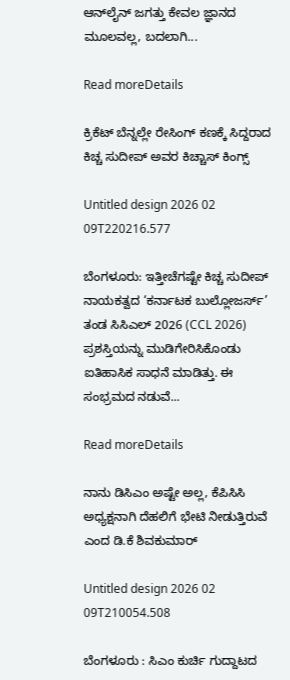ಆನ್‌ಲೈನ್ ಜಗತ್ತು ಕೇವಲ ಜ್ಞಾನದ ಮೂಲವಲ್ಲ, ಬದಲಾಗಿ...

Read moreDetails

ಕ್ರಿಕೆಟ್ ಬೆನ್ನಲ್ಲೇ ರೇಸಿಂಗ್ ಕಣಕ್ಕೆ ಸಿದ್ದರಾದ ಕಿಚ್ಚ ಸುದೀಪ್ ಅವರ ಕಿಚ್ಚಾಸ್ ಕಿಂಗ್ಸ್

Untitled design 2026 02 09T220216.577

ಬೆಂಗಳೂರು: ಇತ್ತೀಚೆಗಷ್ಟೇ ಕಿಚ್ಚ ಸುದೀಪ್‌ ನಾಯಕತ್ವದ ‘ಕರ್ನಾಟಕ ಬುಲ್ಲೋಜರ್ಸ್’ ತಂಡ ಸಿಸಿಎಲ್ 2026 (CCL 2026) ಪ್ರಶಸ್ತಿಯನ್ನು ಮುಡಿಗೇರಿಸಿಕೊಂಡು ಐತಿಹಾಸಿಕ ಸಾಧನೆ ಮಾಡಿತ್ತು. ಈ ಸಂಭ್ರಮದ ನಡುವೆ...

Read moreDetails

ನಾನು ಡಿಸಿಎಂ ಅಷ್ಟೇ ಅಲ್ಲ, ಕೆಪಿಸಿಸಿ ಅಧ್ಯಕ್ಷನಾಗಿ ದೆಹಲಿಗೆ ಭೇಟಿ ನೀಡುತ್ತಿರುವೆ ಎಂದ ಡಿ.ಕೆ ಶಿವಕುಮಾರ್‌

Untitled design 2026 02 09T210054.508

ಬೆಂಗಳೂರು : ಸಿಎಂ ಕುರ್ಚಿ ಗುದ್ದಾಟದ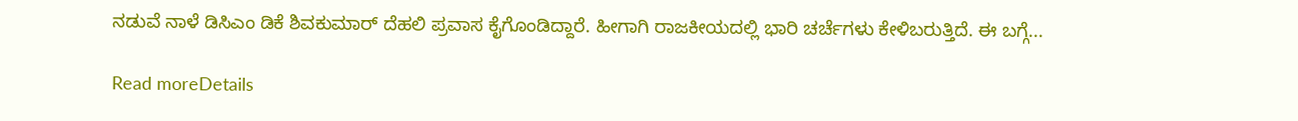ನಡುವೆ ನಾಳೆ ಡಿಸಿಎಂ ಡಿಕೆ ಶಿವಕುಮಾರ್‌ ದೆಹಲಿ ಪ್ರವಾಸ ಕೈಗೊಂಡಿದ್ದಾರೆ. ಹೀಗಾಗಿ ರಾಜಕೀಯದಲ್ಲಿ ಭಾರಿ ಚರ್ಚೆಗಳು ಕೇಳಿಬರುತ್ತಿದೆ. ಈ ಬಗ್ಗೆ...

Read moreDetails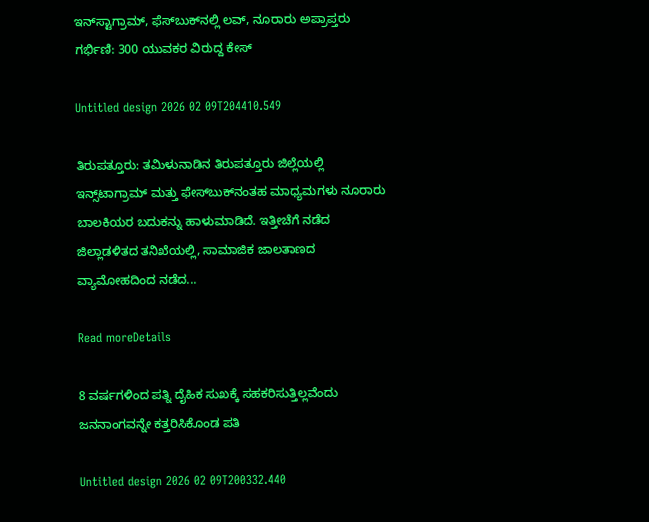ಇನ್‌ಸ್ಟಾಗ್ರಾಮ್‌, ಫೆಸ್‌ಬುಕ್‌ನಲ್ಲಿ ಲವ್‌, ನೂರಾರು ಅಪ್ರಾಪ್ತರು ಗರ್ಭಿಣಿ: 300 ಯುವಕರ ವಿರುದ್ದ ಕೇಸ್‌

Untitled design 2026 02 09T204410.549

ತಿರುಪತ್ತೂರು: ತಮಿಳುನಾಡಿನ ತಿರುಪತ್ತೂರು ಜಿಲ್ಲೆಯಲ್ಲಿ ಇನ್ಸ್‌ಟಾಗ್ರಾಮ್ ಮತ್ತು ಫೇಸ್‌ಬುಕ್‌ನಂತಹ ಮಾಧ್ಯಮಗಳು ನೂರಾರು ಬಾಲಕಿಯರ ಬದುಕನ್ನು ಹಾಳುಮಾಡಿದೆ. ಇತ್ತೀಚೆಗೆ ನಡೆದ ಜಿಲ್ಲಾಡಳಿತದ ತನಿಖೆಯಲ್ಲಿ, ಸಾಮಾಜಿಕ ಜಾಲತಾಣದ ವ್ಯಾಮೋಹದಿಂದ ನಡೆದ...

Read moreDetails

8 ವರ್ಷಗಳಿಂದ ಪತ್ನಿ ದೈಹಿಕ ಸುಖಕ್ಕೆ ಸಹಕರಿಸುತ್ತಿಲ್ಲವೆಂದು ಜನನಾಂಗವನ್ನೇ ಕತ್ತರಿಸಿಕೊಂಡ ಪತಿ

Untitled design 2026 02 09T200332.440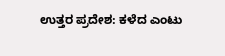ಉತ್ತರ ಪ್ರದೇಶ: ಕಳೆದ ಎಂಟು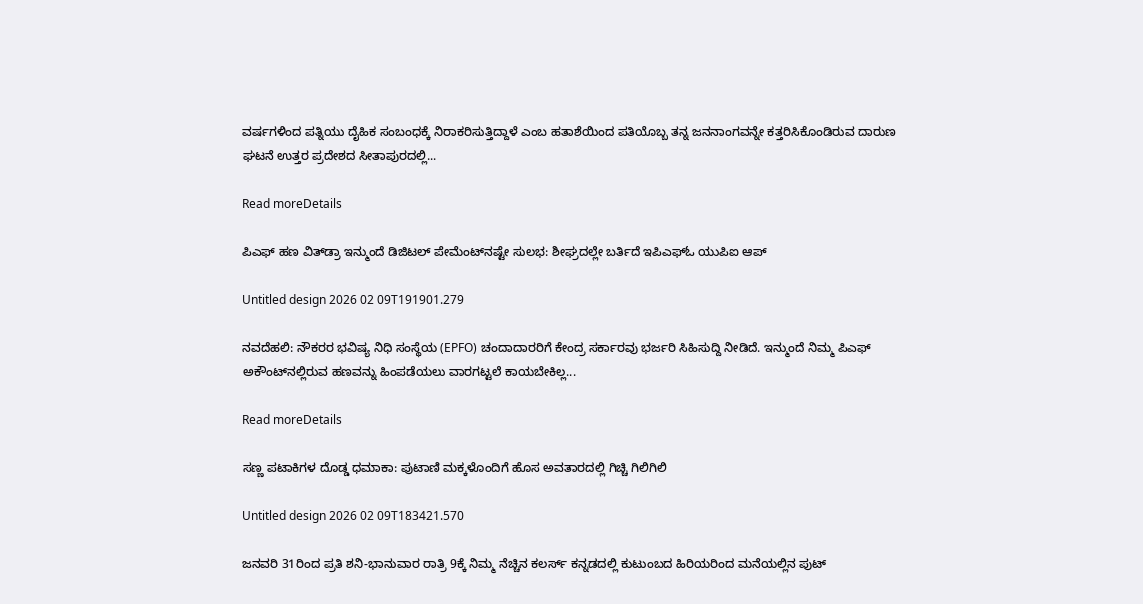ವರ್ಷಗಳಿಂದ ಪತ್ನಿಯು ದೈಹಿಕ ಸಂಬಂಧಕ್ಕೆ ನಿರಾಕರಿಸುತ್ತಿದ್ದಾಳೆ ಎಂಬ ಹತಾಶೆಯಿಂದ ಪತಿಯೊಬ್ಬ ತನ್ನ ಜನನಾಂಗವನ್ನೇ ಕತ್ತರಿಸಿಕೊಂಡಿರುವ ದಾರುಣ ಘಟನೆ ಉತ್ತರ ಪ್ರದೇಶದ ಸೀತಾಪುರದಲ್ಲಿ...

Read moreDetails

ಪಿಎಫ್ ಹಣ ವಿತ್‌ಡ್ರಾ ಇನ್ಮುಂದೆ ಡಿಜಿಟಲ್ ಪೇಮೆಂಟ್‌ನಷ್ಟೇ ಸುಲಭ: ಶೀಘ್ರದಲ್ಲೇ ಬರ್ತಿದೆ ಇಪಿಎಫ್‌ಓ ಯುಪಿಐ ಆಪ್

Untitled design 2026 02 09T191901.279

ನವದೆಹಲಿ: ನೌಕರರ ಭವಿಷ್ಯ ನಿಧಿ ಸಂಸ್ಥೆಯ (EPFO) ಚಂದಾದಾರರಿಗೆ ಕೇಂದ್ರ ಸರ್ಕಾರವು ಭರ್ಜರಿ ಸಿಹಿಸುದ್ದಿ ನೀಡಿದೆ. ಇನ್ಮುಂದೆ ನಿಮ್ಮ ಪಿಎಫ್ ಅಕೌಂಟ್‌ನಲ್ಲಿರುವ ಹಣವನ್ನು ಹಿಂಪಡೆಯಲು ವಾರಗಟ್ಟಲೆ ಕಾಯಬೇಕಿಲ್ಲ...

Read moreDetails

ಸಣ್ಣ ಪಟಾಕಿಗಳ ದೊಡ್ಡ ಧಮಾಕಾ: ಪುಟಾಣಿ ಮಕ್ಕಳೊಂದಿಗೆ ಹೊಸ ಅವತಾರದಲ್ಲಿ ಗಿಚ್ಚಿ ಗಿಲಿಗಿಲಿ

Untitled design 2026 02 09T183421.570

ಜನವರಿ 31ರಿಂದ ಪ್ರತಿ ಶನಿ-ಭಾನುವಾರ ರಾತ್ರಿ 9ಕ್ಕೆ ನಿಮ್ಮ ನೆಚ್ಚಿನ ಕಲರ್ಸ್‌ ಕನ್ನಡದಲ್ಲಿ ಕುಟುಂಬದ ಹಿರಿಯರಿಂದ ಮನೆಯಲ್ಲಿನ ಪುಟ್‌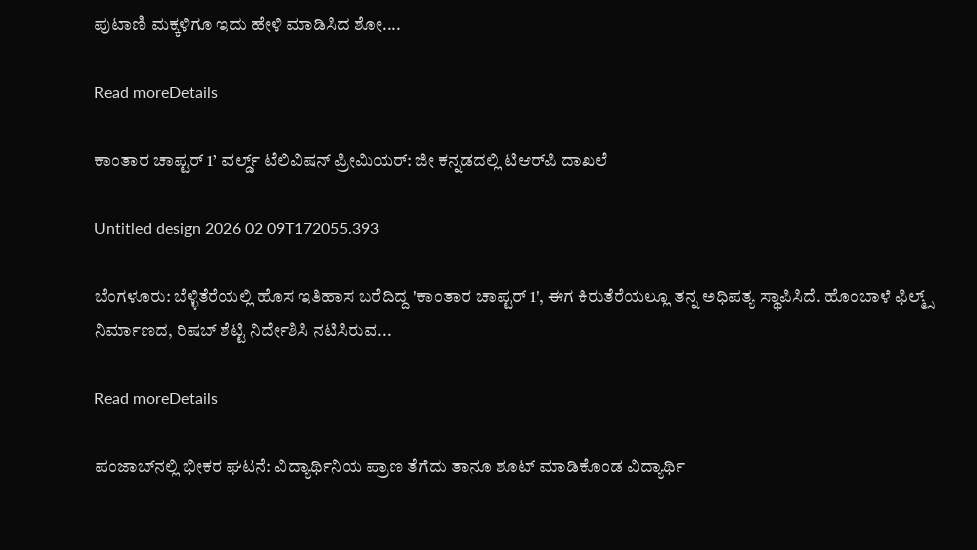ಪುಟಾಣಿ ಮಕ್ಕಳಿಗೂ ಇದು ಹೇಳಿ ಮಾಡಿಸಿದ ಶೋ....

Read moreDetails

ಕಾಂತಾರ ಚಾಪ್ಟರ್ 1’ ವರ್ಲ್ಡ್ ಟೆಲಿವಿಷನ್ ಪ್ರೀಮಿಯರ್: ಜೀ ಕನ್ನಡದಲ್ಲಿ ಟಿಆರ್‌ಪಿ ದಾಖಲೆ

Untitled design 2026 02 09T172055.393

ಬೆಂಗಳೂರು: ಬೆಳ್ಳಿತೆರೆಯಲ್ಲಿ ಹೊಸ ಇತಿಹಾಸ ಬರೆದಿದ್ದ 'ಕಾಂತಾರ ಚಾಪ್ಟರ್ 1', ಈಗ ಕಿರುತೆರೆಯಲ್ಲೂ ತನ್ನ ಅಧಿಪತ್ಯ ಸ್ಥಾಪಿಸಿದೆ. ಹೊಂಬಾಳೆ ಫಿಲ್ಮ್ಸ್ ನಿರ್ಮಾಣದ, ರಿಷಬ್ ಶೆಟ್ಟಿ ನಿರ್ದೇಶಿಸಿ ನಟಿಸಿರುವ...

Read moreDetails

ಪಂಜಾಬ್‌ನಲ್ಲಿ ಭೀಕರ ಘಟನೆ: ವಿದ್ಯಾರ್ಥಿನಿಯ ಪ್ರಾಣ ತೆಗೆದು ತಾನೂ ಶೂಟ್ ಮಾಡಿಕೊಂಡ ವಿದ್ಯಾರ್ಥಿ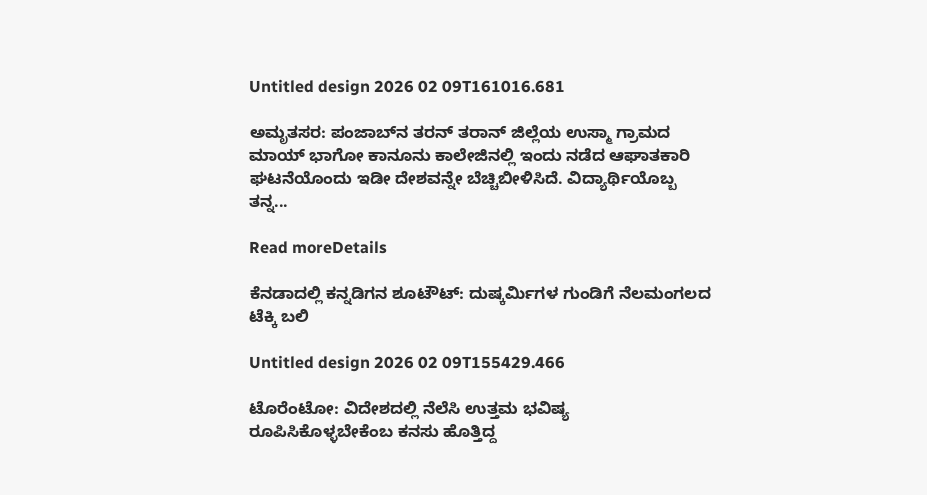Untitled design 2026 02 09T161016.681

ಅಮೃತಸರ: ಪಂಜಾಬ್‌ನ ತರನ್ ತರಾನ್ ಜಿಲ್ಲೆಯ ಉಸ್ಮಾ ಗ್ರಾಮದ ಮಾಯ್ ಭಾಗೋ ಕಾನೂನು ಕಾಲೇಜಿನಲ್ಲಿ ಇಂದು ನಡೆದ ಆಘಾತಕಾರಿ ಘಟನೆಯೊಂದು ಇಡೀ ದೇಶವನ್ನೇ ಬೆಚ್ಚಿಬೀಳಿಸಿದೆ. ವಿದ್ಯಾರ್ಥಿಯೊಬ್ಬ ತನ್ನ...

Read moreDetails

ಕೆನಡಾದಲ್ಲಿ ಕನ್ನಡಿಗನ ಶೂಟೌಟ್: ದುಷ್ಕರ್ಮಿಗಳ ಗುಂಡಿಗೆ ನೆಲಮಂಗಲದ ಟೆಕ್ಕಿ ಬಲಿ

Untitled design 2026 02 09T155429.466

ಟೊರೆಂಟೋ: ವಿದೇಶದಲ್ಲಿ ನೆಲೆಸಿ ಉತ್ತಮ ಭವಿಷ್ಯ ರೂಪಿಸಿಕೊಳ್ಳಬೇಕೆಂಬ ಕನಸು ಹೊತ್ತಿದ್ದ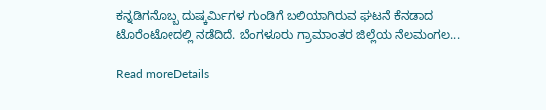ಕನ್ನಡಿಗನೊಬ್ಬ ದುಷ್ಕರ್ಮಿಗಳ ಗುಂಡಿಗೆ ಬಲಿಯಾಗಿರುವ ಘಟನೆ ಕೆನಡಾದ ಟೊರೆಂಟೋದಲ್ಲಿ ನಡೆದಿದೆ. ಬೆಂಗಳೂರು ಗ್ರಾಮಾಂತರ ಜಿಲ್ಲೆಯ ನೆಲಮಂಗಲ...

Read moreDetails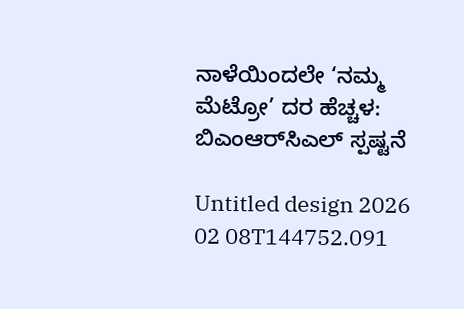ನಾಳೆಯಿಂದಲೇ ‘ನಮ್ಮ ಮೆಟ್ರೋ’ ದರ ಹೆಚ್ಚಳ: ಬಿಎಂಆರ್‌ಸಿಎಲ್ ಸ್ಪಷ್ಟನೆ

Untitled design 2026 02 08T144752.091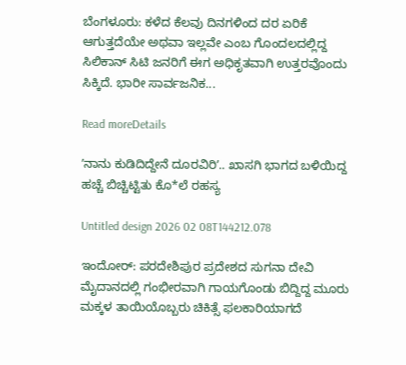ಬೆಂಗಳೂರು: ಕಳೆದ ಕೆಲವು ದಿನಗಳಿಂದ ದರ ಏರಿಕೆ ಆಗುತ್ತದೆಯೇ ಅಥವಾ ಇಲ್ಲವೇ ಎಂಬ ಗೊಂದಲದಲ್ಲಿದ್ದ ಸಿಲಿಕಾನ್ ಸಿಟಿ ಜನರಿಗೆ ಈಗ ಅಧಿಕೃತವಾಗಿ ಉತ್ತರವೊಂದು ಸಿಕ್ಕಿದೆ. ಭಾರೀ ಸಾರ್ವಜನಿಕ...

Read moreDetails

ʼನಾನು ಕುಡಿದಿದ್ದೇನೆ ದೂರವಿರಿʼ.. ಖಾಸಗಿ ಭಾಗದ ಬಳಿಯಿದ್ದ ಹಚ್ಚೆ ಬಿಚ್ಚಿಟ್ಟಿತು ಕೊ*ಲೆ ರಹಸ್ಯ

Untitled design 2026 02 08T144212.078

ಇಂದೋರ್: ಪರದೇಶಿಪುರ ಪ್ರದೇಶದ ಸುಗನಾ ದೇವಿ ಮೈದಾನದಲ್ಲಿ ಗಂಭೀರವಾಗಿ ಗಾಯಗೊಂಡು ಬಿದ್ದಿದ್ದ ಮೂರು ಮಕ್ಕಳ ತಾಯಿಯೊಬ್ಬರು ಚಿಕಿತ್ಸೆ ಫಲಕಾರಿಯಾಗದೆ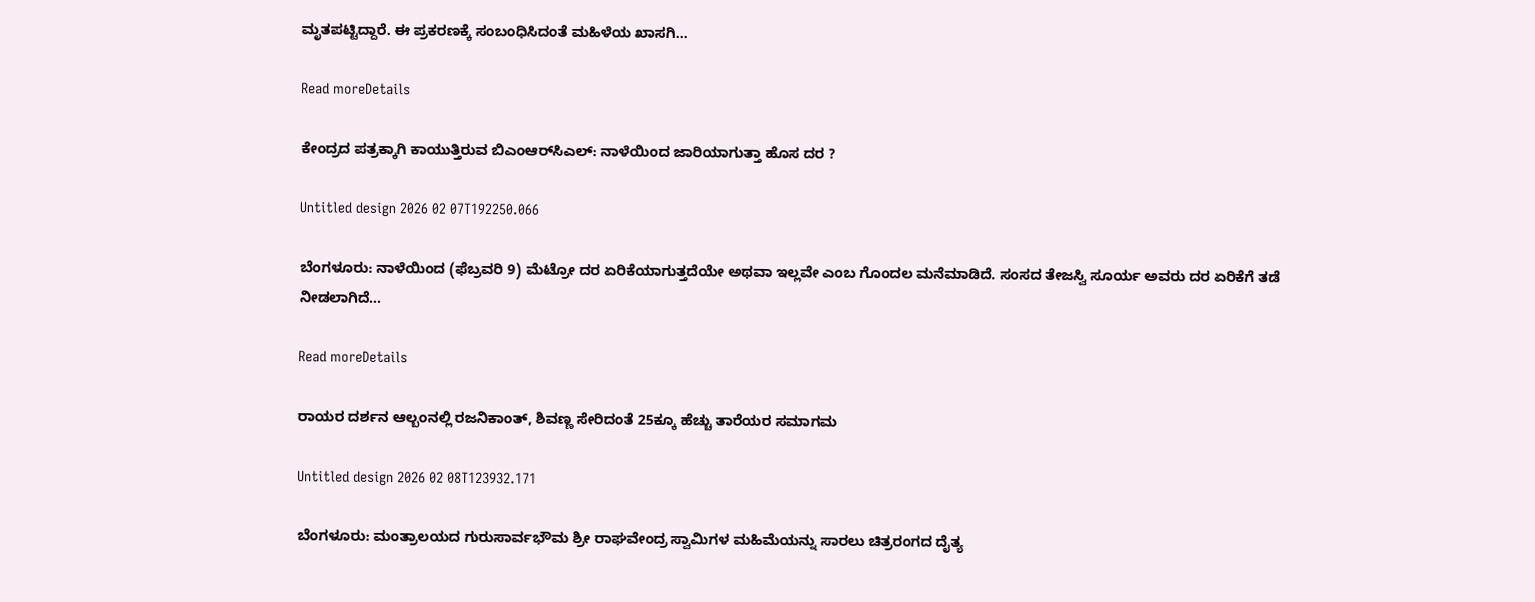ಮೃತಪಟ್ಟಿದ್ದಾರೆ. ಈ ಪ್ರಕರಣಕ್ಕೆ ಸಂಬಂಧಿಸಿದಂತೆ ಮಹಿಳೆಯ ಖಾಸಗಿ...

Read moreDetails

ಕೇಂದ್ರದ ಪತ್ರಕ್ಕಾಗಿ ಕಾಯುತ್ತಿರುವ ಬಿಎಂಆರ್‌ಸಿಎಲ್: ನಾಳೆಯಿಂದ ಜಾರಿಯಾಗುತ್ತಾ ಹೊಸ ದರ ?

Untitled design 2026 02 07T192250.066

ಬೆಂಗಳೂರು: ನಾಳೆಯಿಂದ (ಫೆಬ್ರವರಿ 9) ಮೆಟ್ರೋ ದರ ಏರಿಕೆಯಾಗುತ್ತದೆಯೇ ಅಥವಾ ಇಲ್ಲವೇ ಎಂಬ ಗೊಂದಲ ಮನೆಮಾಡಿದೆ. ಸಂಸದ ತೇಜಸ್ವಿ ಸೂರ್ಯ ಅವರು ದರ ಏರಿಕೆಗೆ ತಡೆ ನೀಡಲಾಗಿದೆ...

Read moreDetails

ರಾಯರ ದರ್ಶನ ಆಲ್ಬಂನಲ್ಲಿ ರಜನಿಕಾಂತ್, ಶಿವಣ್ಣ ಸೇರಿದಂತೆ 25ಕ್ಕೂ ಹೆಚ್ಚು ತಾರೆಯರ ಸಮಾಗಮ

Untitled design 2026 02 08T123932.171

ಬೆಂಗಳೂರು: ಮಂತ್ರಾಲಯದ ಗುರುಸಾರ್ವಭೌಮ ಶ್ರೀ ರಾಘವೇಂದ್ರ ಸ್ವಾಮಿಗಳ ಮಹಿಮೆಯನ್ನು ಸಾರಲು ಚಿತ್ರರಂಗದ ದೈತ್ಯ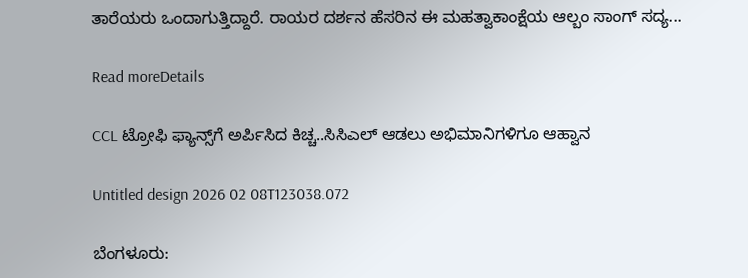ತಾರೆಯರು ಒಂದಾಗುತ್ತಿದ್ದಾರೆ. ರಾಯರ ದರ್ಶನ ಹೆಸರಿನ ಈ ಮಹತ್ವಾಕಾಂಕ್ಷೆಯ ಆಲ್ಬಂ ಸಾಂಗ್ ಸದ್ಯ...

Read moreDetails

CCL ಟ್ರೋಫಿ ಫ್ಯಾನ್ಸ್‌ಗೆ ಅರ್ಪಿಸಿದ ಕಿಚ್ಚ..ಸಿಸಿಎಲ್ ಆಡಲು ಅಭಿಮಾನಿಗಳಿಗೂ ಆಹ್ವಾನ

Untitled design 2026 02 08T123038.072

ಬೆಂಗಳೂರು: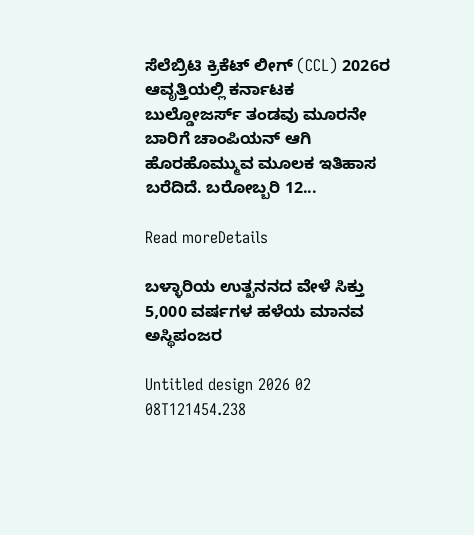ಸೆಲೆಬ್ರಿಟಿ ಕ್ರಿಕೆಟ್ ಲೀಗ್ (CCL) 2026ರ ಆವೃತ್ತಿಯಲ್ಲಿ ಕರ್ನಾಟಕ ಬುಲ್ಡೋಜರ್ಸ್ ತಂಡವು ಮೂರನೇ ಬಾರಿಗೆ ಚಾಂಪಿಯನ್ ಆಗಿ ಹೊರಹೊಮ್ಮುವ ಮೂಲಕ ಇತಿಹಾಸ ಬರೆದಿದೆ. ಬರೋಬ್ಬರಿ 12...

Read moreDetails

ಬಳ್ಳಾರಿಯ ಉತ್ಖನನದ ವೇಳೆ ಸಿಕ್ತು 5,000 ವರ್ಷಗಳ ಹಳೆಯ ಮಾನವ ಅಸ್ಥಿಪಂಜರ

Untitled design 2026 02 08T121454.238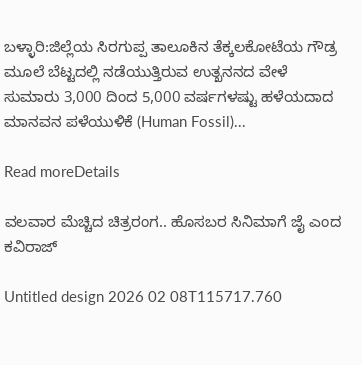ಬಳ್ಳಾರಿ:ಜಿಲ್ಲೆಯ ಸಿರಗುಪ್ಪ ತಾಲೂಕಿನ ತೆಕ್ಕಲಕೋಟೆಯ ಗೌಡ್ರ ಮೂಲೆ ಬೆಟ್ಟದಲ್ಲಿ ನಡೆಯುತ್ತಿರುವ ಉತ್ಖನನದ ವೇಳೆ ಸುಮಾರು 3,000 ದಿಂದ 5,000 ವರ್ಷಗಳಷ್ಟು ಹಳೆಯದಾದ ಮಾನವನ ಪಳೆಯುಳಿಕೆ (Human Fossil)...

Read moreDetails

ವಲವಾರ ಮೆಚ್ಚಿದ ಚಿತ್ರರಂಗ.. ಹೊಸಬರ ಸಿನಿಮಾಗೆ ಜೈ ಎಂದ ಕವಿರಾಜ್

Untitled design 2026 02 08T115717.760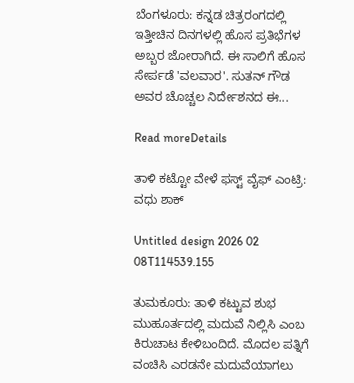ಬೆಂಗಳೂರು: ಕನ್ನಡ ಚಿತ್ರರಂಗದಲ್ಲಿ ಇತ್ತೀಚಿನ ದಿನಗಳಲ್ಲಿ ಹೊಸ ಪ್ರತಿಭೆಗಳ ಅಬ್ಬರ ಜೋರಾಗಿದೆ. ಈ ಸಾಲಿಗೆ ಹೊಸ ಸೇರ್ಪಡೆ 'ವಲವಾರ'. ಸುತನ್ ಗೌಡ ಅವರ ಚೊಚ್ಚಲ ನಿರ್ದೇಶನದ ಈ...

Read moreDetails

ತಾಳಿ ಕಟ್ಟೋ ವೇಳೆ ಫಸ್ಟ್ ವೈಫ್ ಎಂಟ್ರಿ: ವಧು ಶಾಕ್

Untitled design 2026 02 08T114539.155

ತುಮಕೂರು: ತಾಳಿ ಕಟ್ಟುವ ಶುಭ ಮುಹೂರ್ತದಲ್ಲಿ ಮದುವೆ ನಿಲ್ಲಿಸಿ ಎಂಬ ಕಿರುಚಾಟ ಕೇಳಿಬಂದಿದೆ. ಮೊದಲ ಪತ್ನಿಗೆ ವಂಚಿಸಿ ಎರಡನೇ ಮದುವೆಯಾಗಲು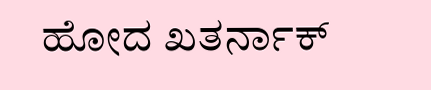ಹೋದ ಖತರ್ನಾಕ್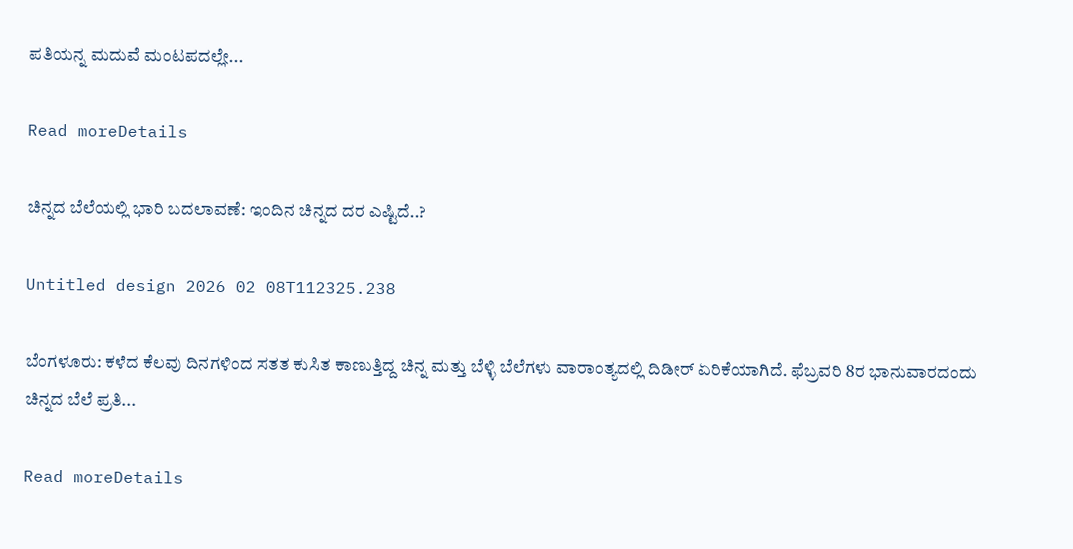ಪತಿಯನ್ನ ಮದುವೆ ಮಂಟಪದಲ್ಲೇ...

Read moreDetails

ಚಿನ್ನದ ಬೆಲೆಯಲ್ಲಿ ಭಾರಿ ಬದಲಾವಣೆ: ಇಂದಿನ ಚಿನ್ನದ ದರ ಎಷ್ಟಿದೆ..?

Untitled design 2026 02 08T112325.238

ಬೆಂಗಳೂರು: ಕಳೆದ ಕೆಲವು ದಿನಗಳಿಂದ ಸತತ ಕುಸಿತ ಕಾಣುತ್ತಿದ್ದ ಚಿನ್ನ ಮತ್ತು ಬೆಳ್ಳಿ ಬೆಲೆಗಳು ವಾರಾಂತ್ಯದಲ್ಲಿ ದಿಡೀರ್ ಏರಿಕೆಯಾಗಿದೆ. ಫೆಬ್ರವರಿ 8ರ ಭಾನುವಾರದಂದು ಚಿನ್ನದ ಬೆಲೆ ಪ್ರತಿ...

Read moreDetails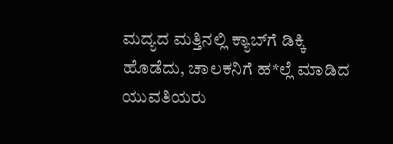ಮದ್ಯದ ಮತ್ತಿನಲ್ಲಿ ಕ್ಯಾಬ್‌ಗೆ ಡಿಕ್ಕಿ ಹೊಡೆದು, ಚಾಲಕನಿಗೆ ಹ*ಲ್ಲೆ ಮಾಡಿದ ಯುವತಿಯರು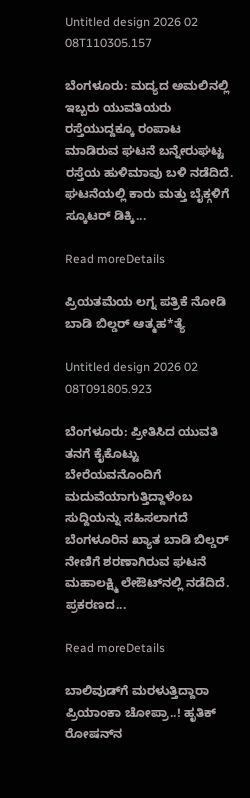Untitled design 2026 02 08T110305.157

ಬೆಂಗಳೂರು: ಮದ್ಯದ ಅಮಲಿನಲ್ಲಿ ಇಬ್ಬರು ಯುವತಿಯರು ರಸ್ತೆಯುದ್ದಕ್ಕೂ ರಂಪಾಟ ಮಾಡಿರುವ ಘಟನೆ ಬನ್ನೇರುಘಟ್ಟ ರಸ್ತೆಯ ಹುಳಿಮಾವು ಬಳಿ ನಡೆದಿದೆ. ಘಟನೆಯಲ್ಲಿ ಕಾರು ಮತ್ತು ಬೈಕ್ಗಳಿಗೆ ಸ್ಕೂಟರ್ ಡಿಕ್ಕಿ...

Read moreDetails

ಪ್ರಿಯತಮೆಯ ಲಗ್ನ ಪತ್ರಿಕೆ ನೋಡಿ ಬಾಡಿ ಬಿಲ್ಡರ್ ಆತ್ಮಹ*ತ್ಯೆ

Untitled design 2026 02 08T091805.923

ಬೆಂಗಳೂರು: ಪ್ರೀತಿಸಿದ ಯುವತಿ ತನಗೆ ಕೈಕೊಟ್ಟು ಬೇರೆಯವನೊಂದಿಗೆ ಮದುವೆಯಾಗುತ್ತಿದ್ದಾಳೆಂಬ ಸುದ್ದಿಯನ್ನು ಸಹಿಸಲಾಗದೆ ಬೆಂಗಳೂರಿನ ಖ್ಯಾತ ಬಾಡಿ ಬಿಲ್ಡರ್ ನೇಣಿಗೆ ಶರಣಾಗಿರುವ ಘಟನೆ ಮಹಾಲಕ್ಷ್ಮಿ ಲೇಔಟ್‌ನಲ್ಲಿ ನಡೆದಿದೆ. ಪ್ರಕರಣದ...

Read moreDetails

ಬಾಲಿವುಡ್‌ಗೆ ಮರಳುತ್ತಿದ್ದಾರಾ ಪ್ರಿಯಾಂಕಾ ಚೋಪ್ರಾ..! ಹೃತಿಕ್ ರೋಷನ್‌ನ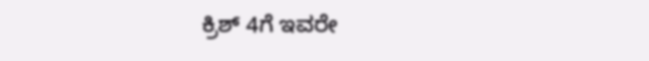ಕ್ರಿಶ್ 4ಗೆ ಇವರೇ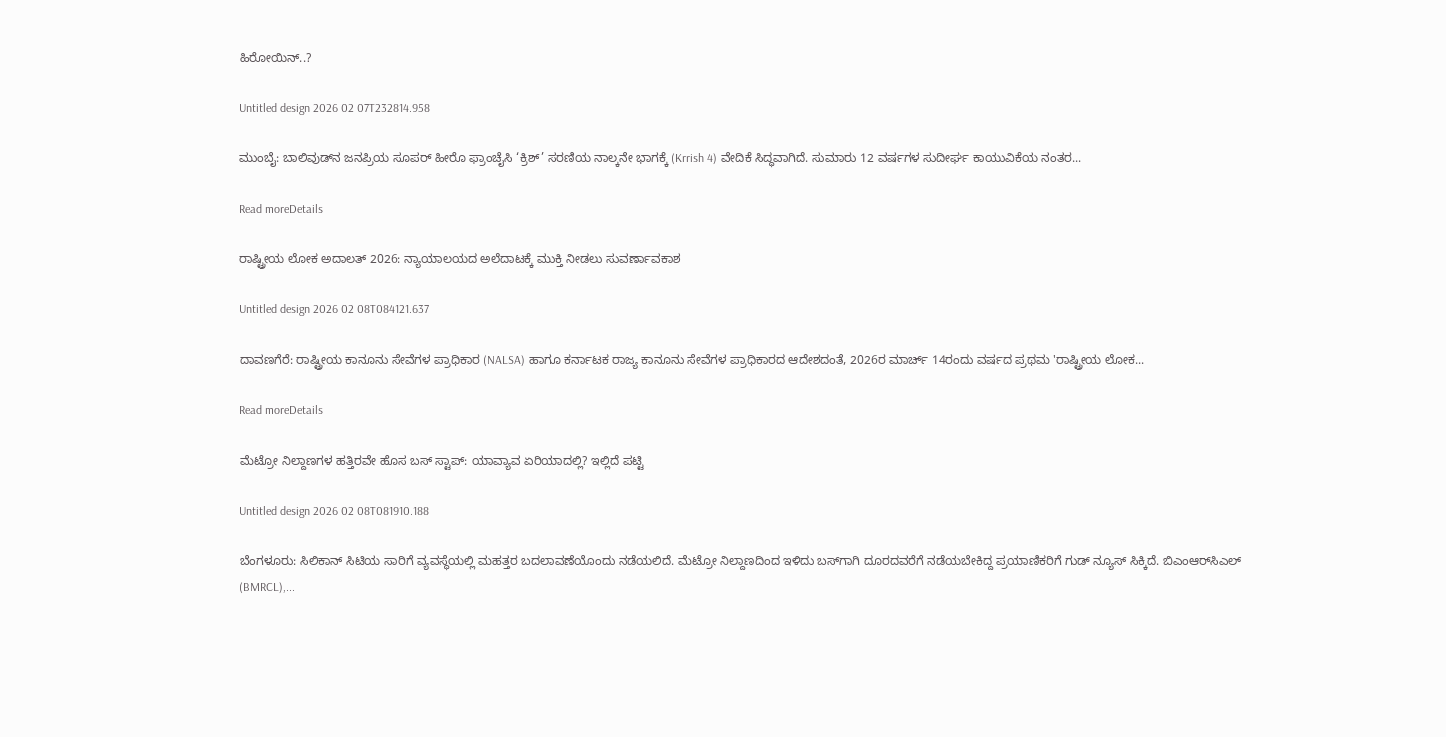ಹಿರೋಯಿನ್‌..?

Untitled design 2026 02 07T232814.958

ಮುಂಬೈ: ಬಾಲಿವುಡ್‌ನ ಜನಪ್ರಿಯ ಸೂಪರ್ ಹೀರೊ ಫ್ರಾಂಚೈಸಿ ‘ಕ್ರಿಶ್’ ಸರಣಿಯ ನಾಲ್ಕನೇ ಭಾಗಕ್ಕೆ (Krrish 4) ವೇದಿಕೆ ಸಿದ್ಧವಾಗಿದೆ. ಸುಮಾರು 12 ವರ್ಷಗಳ ಸುದೀರ್ಘ ಕಾಯುವಿಕೆಯ ನಂತರ...

Read moreDetails

ರಾಷ್ಟ್ರೀಯ ಲೋಕ ಅದಾಲತ್ 2026: ನ್ಯಾಯಾಲಯದ ಅಲೆದಾಟಕ್ಕೆ ಮುಕ್ತಿ ನೀಡಲು ಸುವರ್ಣಾವಕಾಶ

Untitled design 2026 02 08T084121.637

ದಾವಣಗೆರೆ: ರಾಷ್ಟ್ರೀಯ ಕಾನೂನು ಸೇವೆಗಳ ಪ್ರಾಧಿಕಾರ (NALSA) ಹಾಗೂ ಕರ್ನಾಟಕ ರಾಜ್ಯ ಕಾನೂನು ಸೇವೆಗಳ ಪ್ರಾಧಿಕಾರದ ಆದೇಶದಂತೆ, 2026ರ ಮಾರ್ಚ್ 14ರಂದು ವರ್ಷದ ಪ್ರಥಮ 'ರಾಷ್ಟ್ರೀಯ ಲೋಕ...

Read moreDetails

ಮೆಟ್ರೋ ನಿಲ್ದಾಣಗಳ ಹತ್ತಿರವೇ ಹೊಸ ಬಸ್ ಸ್ಟಾಪ್‌: ಯಾವ್ಯಾವ ಏರಿಯಾದಲ್ಲಿ? ಇಲ್ಲಿದೆ ಪಟ್ಟಿ

Untitled design 2026 02 08T081910.188

ಬೆಂಗಳೂರು: ಸಿಲಿಕಾನ್ ಸಿಟಿಯ ಸಾರಿಗೆ ವ್ಯವಸ್ಥೆಯಲ್ಲಿ ಮಹತ್ತರ ಬದಲಾವಣೆಯೊಂದು ನಡೆಯಲಿದೆ. ಮೆಟ್ರೋ ನಿಲ್ದಾಣದಿಂದ ಇಳಿದು ಬಸ್‌ಗಾಗಿ ದೂರದವರೆಗೆ ನಡೆಯಬೇಕಿದ್ದ ಪ್ರಯಾಣಿಕರಿಗೆ ಗುಡ್‌ ನ್ಯೂಸ್‌ ಸಿಕ್ಕಿದೆ. ಬಿಎಂಆರ್‌ಸಿಎಲ್ (BMRCL),...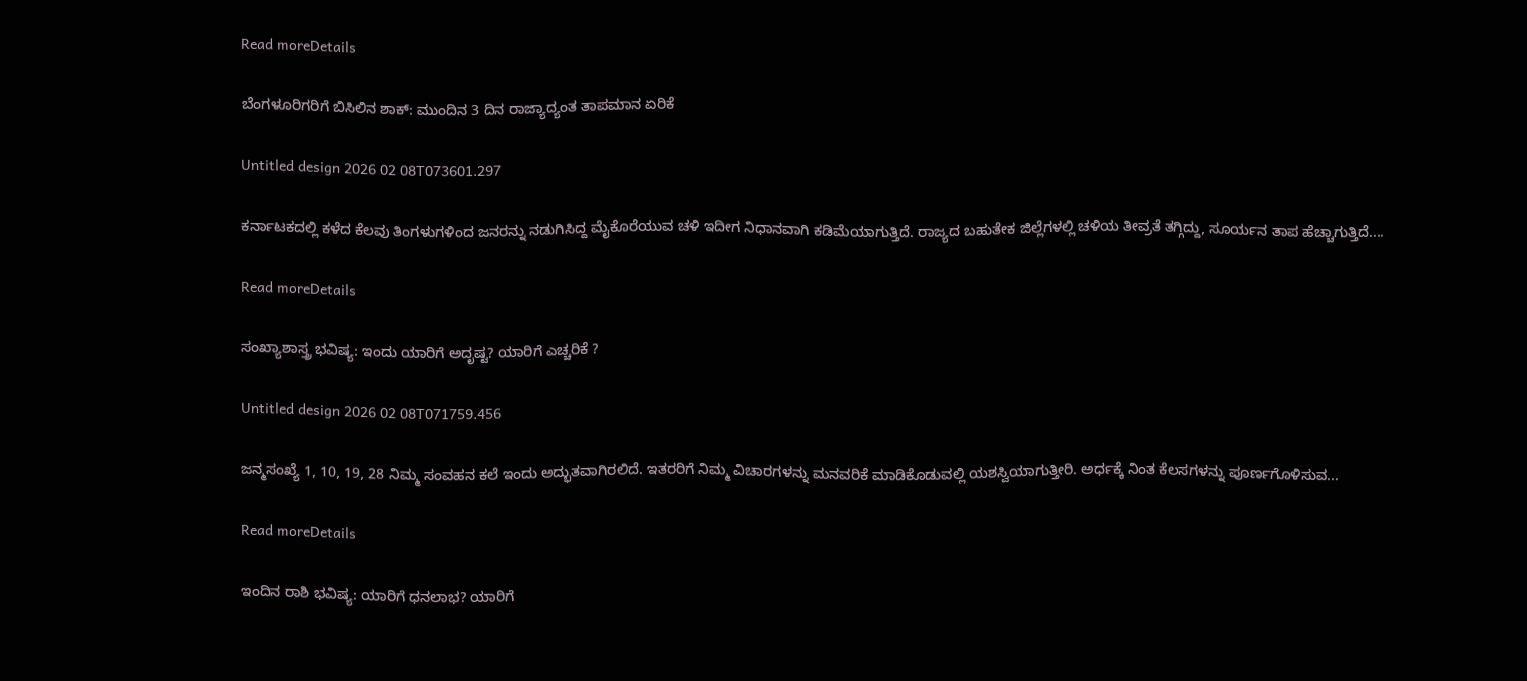Read moreDetails

ಬೆಂಗಳೂರಿಗರಿಗೆ ಬಿಸಿಲಿನ ಶಾಕ್: ಮುಂದಿನ 3 ದಿನ ರಾಜ್ಯಾದ್ಯಂತ ತಾಪಮಾನ ಏರಿಕೆ

Untitled design 2026 02 08T073601.297

ಕರ್ನಾಟಕದಲ್ಲಿ ಕಳೆದ ಕೆಲವು ತಿಂಗಳುಗಳಿಂದ ಜನರನ್ನು ನಡುಗಿಸಿದ್ದ ಮೈಕೊರೆಯುವ ಚಳಿ ಇದೀಗ ನಿಧಾನವಾಗಿ ಕಡಿಮೆಯಾಗುತ್ತಿದೆ. ರಾಜ್ಯದ ಬಹುತೇಕ ಜಿಲ್ಲೆಗಳಲ್ಲಿ ಚಳಿಯ ತೀವ್ರತೆ ತಗ್ಗಿದ್ದು, ಸೂರ್ಯನ ತಾಪ ಹೆಚ್ಚಾಗುತ್ತಿದೆ....

Read moreDetails

ಸಂಖ್ಯಾಶಾಸ್ತ್ರ ಭವಿಷ್ಯ: ಇಂದು ಯಾರಿಗೆ ಅದೃಷ್ಟ? ಯಾರಿಗೆ ಎಚ್ಚರಿಕೆ ?

Untitled design 2026 02 08T071759.456

ಜನ್ಮಸಂಖ್ಯೆ 1, 10, 19, 28 ನಿಮ್ಮ ಸಂವಹನ ಕಲೆ ಇಂದು ಅದ್ಭುತವಾಗಿರಲಿದೆ. ಇತರರಿಗೆ ನಿಮ್ಮ ವಿಚಾರಗಳನ್ನು ಮನವರಿಕೆ ಮಾಡಿಕೊಡುವಲ್ಲಿ ಯಶಸ್ವಿಯಾಗುತ್ತೀರಿ. ಅರ್ಧಕ್ಕೆ ನಿಂತ ಕೆಲಸಗಳನ್ನು ಪೂರ್ಣಗೊಳಿಸುವ...

Read moreDetails

ಇಂದಿನ ರಾಶಿ ಭವಿಷ್ಯ: ಯಾರಿಗೆ ಧನಲಾಭ? ಯಾರಿಗೆ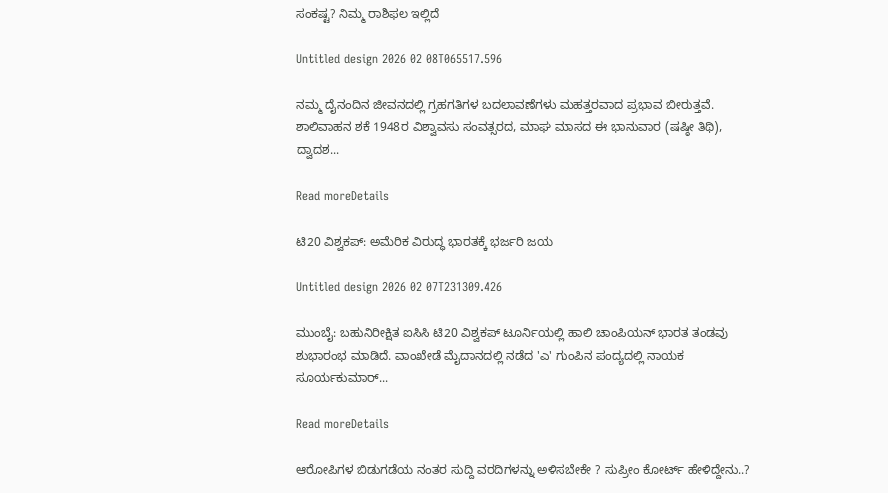ಸಂಕಷ್ಟ? ನಿಮ್ಮ ರಾಶಿಫಲ ಇಲ್ಲಿದೆ

Untitled design 2026 02 08T065517.596

ನಮ್ಮ ದೈನಂದಿನ ಜೀವನದಲ್ಲಿ ಗ್ರಹಗತಿಗಳ ಬದಲಾವಣೆಗಳು ಮಹತ್ತರವಾದ ಪ್ರಭಾವ ಬೀರುತ್ತವೆ. ಶಾಲಿವಾಹನ ಶಕೆ 1948ರ ವಿಶ್ವಾವಸು ಸಂವತ್ಸರದ, ಮಾಘ ಮಾಸದ ಈ ಭಾನುವಾರ (ಷಷ್ಠೀ ತಿಥಿ), ದ್ವಾದಶ...

Read moreDetails

ಟಿ20 ವಿಶ್ವಕಪ್‌: ಅಮೆರಿಕ ವಿರುದ್ಧ ಭಾರತಕ್ಕೆ ಭರ್ಜರಿ ಜಯ

Untitled design 2026 02 07T231309.426

ಮುಂಬೈ: ಬಹುನಿರೀಕ್ಷಿತ ಐಸಿಸಿ ಟಿ20 ವಿಶ್ವಕಪ್ ಟೂರ್ನಿಯಲ್ಲಿ ಹಾಲಿ ಚಾಂಪಿಯನ್ ಭಾರತ ತಂಡವು ಶುಭಾರಂಭ ಮಾಡಿದೆ. ವಾಂಖೇಡೆ ಮೈದಾನದಲ್ಲಿ ನಡೆದ 'ಎ' ಗುಂಪಿನ ಪಂದ್ಯದಲ್ಲಿ ನಾಯಕ ಸೂರ್ಯಕುಮಾರ್...

Read moreDetails

ಆರೋಪಿಗಳ ಬಿಡುಗಡೆಯ ನಂತರ ಸುದ್ದಿ ವರದಿಗಳನ್ನು ಅಳಿಸಬೇಕೇ ? ಸುಪ್ರೀಂ ಕೋರ್ಟ್‌ ಹೇಳಿದ್ದೇನು..?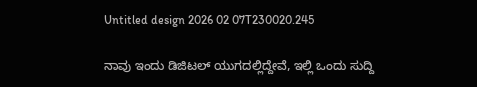Untitled design 2026 02 07T230020.245

ನಾವು ಇಂದು ಡಿಜಿಟಲ್ ಯುಗದಲ್ಲಿದ್ದೇವೆ, ಇಲ್ಲಿ ಒಂದು ಸುದ್ದಿ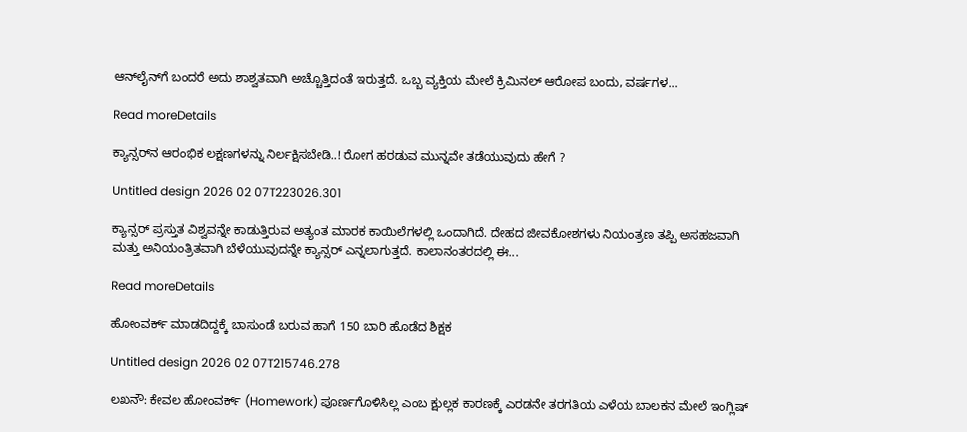ಆನ್‌ಲೈನ್‌ಗೆ ಬಂದರೆ ಅದು ಶಾಶ್ವತವಾಗಿ ಅಚ್ಚೊತ್ತಿದಂತೆ ಇರುತ್ತದೆ. ಒಬ್ಬ ವ್ಯಕ್ತಿಯ ಮೇಲೆ ಕ್ರಿಮಿನಲ್ ಆರೋಪ ಬಂದು, ವರ್ಷಗಳ...

Read moreDetails

ಕ್ಯಾನ್ಸರ್‌ನ ಆರಂಭಿಕ ಲಕ್ಷಣಗಳನ್ನು ನಿರ್ಲಕ್ಷಿಸಬೇಡಿ..! ರೋಗ ಹರಡುವ ಮುನ್ನವೇ ತಡೆಯುವುದು ಹೇಗೆ ?

Untitled design 2026 02 07T223026.301

ಕ್ಯಾನ್ಸರ್ ಪ್ರಸ್ತುತ ವಿಶ್ವವನ್ನೇ ಕಾಡುತ್ತಿರುವ ಅತ್ಯಂತ ಮಾರಕ ಕಾಯಿಲೆಗಳಲ್ಲಿ ಒಂದಾಗಿದೆ. ದೇಹದ ಜೀವಕೋಶಗಳು ನಿಯಂತ್ರಣ ತಪ್ಪಿ ಅಸಹಜವಾಗಿ ಮತ್ತು ಅನಿಯಂತ್ರಿತವಾಗಿ ಬೆಳೆಯುವುದನ್ನೇ ಕ್ಯಾನ್ಸರ್ ಎನ್ನಲಾಗುತ್ತದೆ. ಕಾಲಾನಂತರದಲ್ಲಿ ಈ...

Read moreDetails

ಹೋಂವರ್ಕ್ ಮಾಡದಿದ್ದಕ್ಕೆ ಬಾಸುಂಡೆ ಬರುವ ಹಾಗೆ 150 ಬಾರಿ ಹೊಡೆದ ಶಿಕ್ಷಕ

Untitled design 2026 02 07T215746.278

ಲಖನೌ: ಕೇವಲ ಹೋಂವರ್ಕ್ (Homework) ಪೂರ್ಣಗೊಳಿಸಿಲ್ಲ ಎಂಬ ಕ್ಷುಲ್ಲಕ ಕಾರಣಕ್ಕೆ ಎರಡನೇ ತರಗತಿಯ ಎಳೆಯ ಬಾಲಕನ ಮೇಲೆ ಇಂಗ್ಲಿಷ್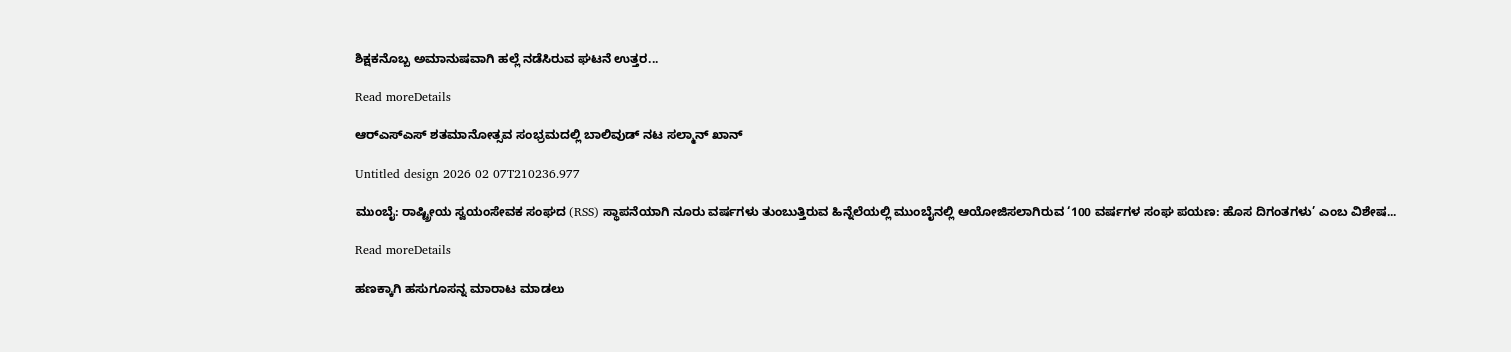ಶಿಕ್ಷಕನೊಬ್ಬ ಅಮಾನುಷವಾಗಿ ಹಲ್ಲೆ ನಡೆಸಿರುವ ಘಟನೆ ಉತ್ತರ...

Read moreDetails

ಆರ್‌ಎಸ್‌ಎಸ್ ಶತಮಾನೋತ್ಸವ ಸಂಭ್ರಮದಲ್ಲಿ ಬಾಲಿವುಡ್‌ ನಟ ಸಲ್ಮಾನ್ ಖಾನ್

Untitled design 2026 02 07T210236.977

ಮುಂಬೈ: ರಾಷ್ಟ್ರೀಯ ಸ್ವಯಂಸೇವಕ ಸಂಘದ (RSS) ಸ್ಥಾಪನೆಯಾಗಿ ನೂರು ವರ್ಷಗಳು ತುಂಬುತ್ತಿರುವ ಹಿನ್ನೆಲೆಯಲ್ಲಿ ಮುಂಬೈನಲ್ಲಿ ಆಯೋಜಿಸಲಾಗಿರುವ ‘100 ವರ್ಷಗಳ ಸಂಘ ಪಯಣ: ಹೊಸ ದಿಗಂತಗಳು’ ಎಂಬ ವಿಶೇಷ...

Read moreDetails

ಹಣಕ್ಕಾಗಿ ಹಸುಗೂಸನ್ನ ಮಾರಾಟ ಮಾಡಲು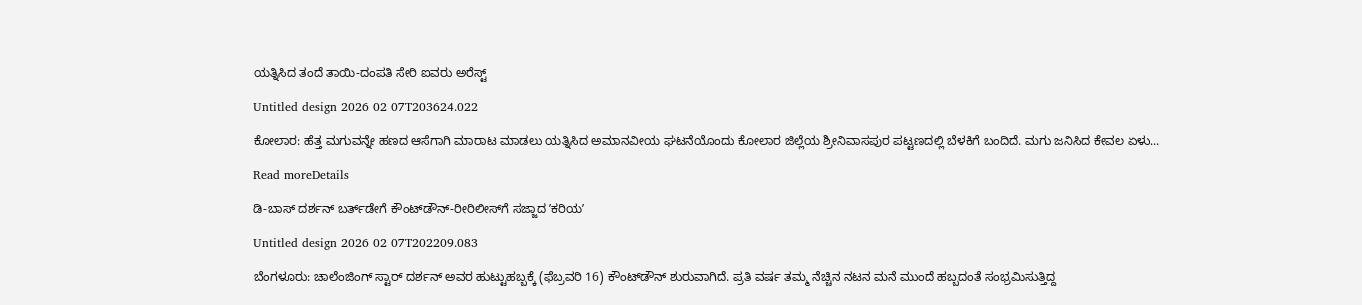ಯತ್ನಿಸಿದ ತಂದೆ ತಾಯಿ-ದಂಪತಿ ಸೇರಿ ಐವರು ಅರೆಸ್ಟ್‌

Untitled design 2026 02 07T203624.022

ಕೋಲಾರ: ಹೆತ್ತ ಮಗುವನ್ನೇ ಹಣದ ಆಸೆಗಾಗಿ ಮಾರಾಟ ಮಾಡಲು ಯತ್ನಿಸಿದ ಅಮಾನವೀಯ ಘಟನೆಯೊಂದು ಕೋಲಾರ ಜಿಲ್ಲೆಯ ಶ್ರೀನಿವಾಸಪುರ ಪಟ್ಟಣದಲ್ಲಿ ಬೆಳಕಿಗೆ ಬಂದಿದೆ. ಮಗು ಜನಿಸಿದ ಕೇವಲ ಏಳು...

Read moreDetails

ಡಿ-ಬಾಸ್ ದರ್ಶನ್‌ ಬರ್ತ್‌ಡೇಗೆ ಕೌಂಟ್‌ಡೌನ್‌-ರೀರಿಲೀಸ್‌ಗೆ ಸಜ್ಜಾದ ʼಕರಿಯʼ

Untitled design 2026 02 07T202209.083

ಬೆಂಗಳೂರು: ಚಾಲೆಂಜಿಂಗ್ ಸ್ಟಾರ್ ದರ್ಶನ್ ಅವರ ಹುಟ್ಟುಹಬ್ಬಕ್ಕೆ (ಫೆಬ್ರವರಿ 16) ಕೌಂಟ್‌ಡೌನ್ ಶುರುವಾಗಿದೆ. ಪ್ರತಿ ವರ್ಷ ತಮ್ಮ ನೆಚ್ಚಿನ ನಟನ ಮನೆ ಮುಂದೆ ಹಬ್ಬದಂತೆ ಸಂಭ್ರಮಿಸುತ್ತಿದ್ದ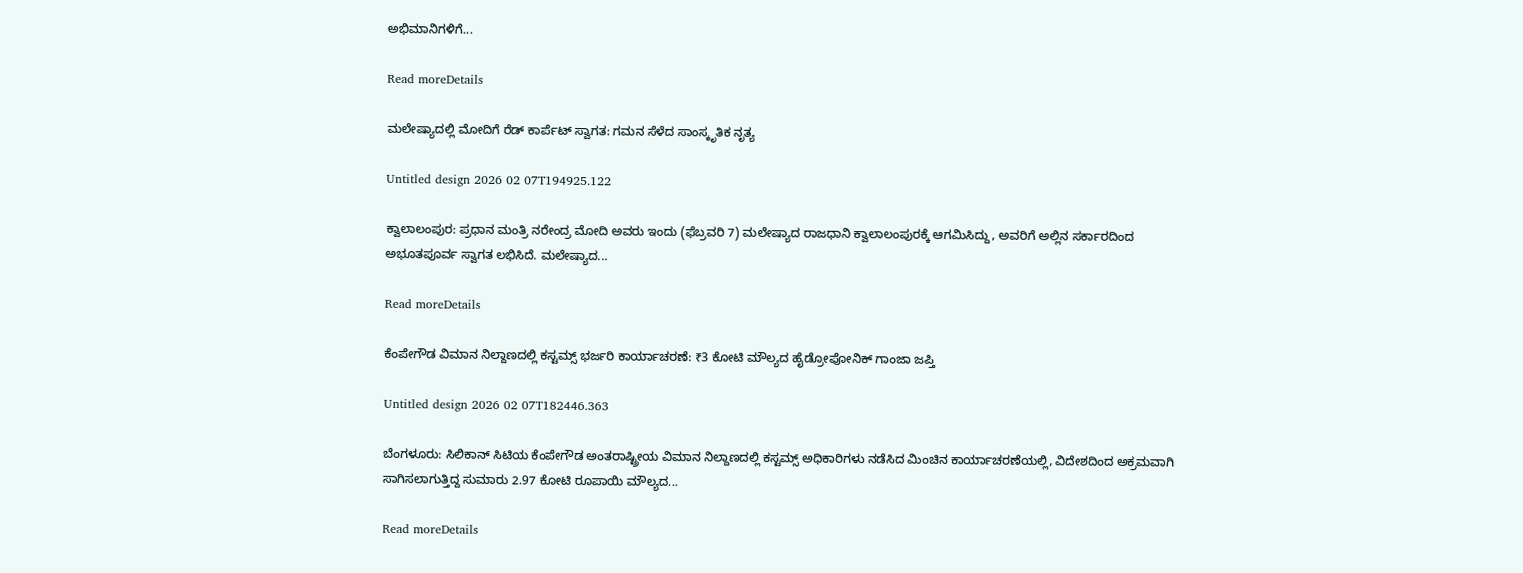ಅಭಿಮಾನಿಗಳಿಗೆ...

Read moreDetails

ಮಲೇಷ್ಯಾದಲ್ಲಿ ಮೋದಿಗೆ ರೆಡ್‌ ಕಾರ್ಪೆಟ್‌ ಸ್ವಾಗತ: ಗಮನ ಸೆಳೆದ ಸಾಂಸ್ಕೃತಿಕ ನೃತ್ಯ

Untitled design 2026 02 07T194925.122

ಕ್ವಾಲಾಲಂಪುರ: ಪ್ರಧಾನ ಮಂತ್ರಿ ನರೇಂದ್ರ ಮೋದಿ ಅವರು ಇಂದು (ಫೆಬ್ರವರಿ 7) ಮಲೇಷ್ಯಾದ ರಾಜಧಾನಿ ಕ್ವಾಲಾಲಂಪುರಕ್ಕೆ ಆಗಮಿಸಿದ್ದು, ಅವರಿಗೆ ಅಲ್ಲಿನ ಸರ್ಕಾರದಿಂದ ಅಭೂತಪೂರ್ವ ಸ್ವಾಗತ ಲಭಿಸಿದೆ. ಮಲೇಷ್ಯಾದ...

Read moreDetails

ಕೆಂಪೇಗೌಡ ವಿಮಾನ ನಿಲ್ದಾಣದಲ್ಲಿ ಕಸ್ಟಮ್ಸ್ ಭರ್ಜರಿ ಕಾರ್ಯಾಚರಣೆ: ₹3 ಕೋಟಿ ಮೌಲ್ಯದ ಹೈಡ್ರೋಪೋನಿಕ್ ಗಾಂಜಾ ಜಪ್ತಿ

Untitled design 2026 02 07T182446.363

ಬೆಂಗಳೂರು: ಸಿಲಿಕಾನ್ ಸಿಟಿಯ ಕೆಂಪೇಗೌಡ ಅಂತರಾಷ್ಟ್ರೀಯ ವಿಮಾನ ನಿಲ್ದಾಣದಲ್ಲಿ ಕಸ್ಟಮ್ಸ್ ಅಧಿಕಾರಿಗಳು ನಡೆಸಿದ ಮಿಂಚಿನ ಕಾರ್ಯಾಚರಣೆಯಲ್ಲಿ, ವಿದೇಶದಿಂದ ಅಕ್ರಮವಾಗಿ ಸಾಗಿಸಲಾಗುತ್ತಿದ್ದ ಸುಮಾರು 2.97 ಕೋಟಿ ರೂಪಾಯಿ ಮೌಲ್ಯದ...

Read moreDetails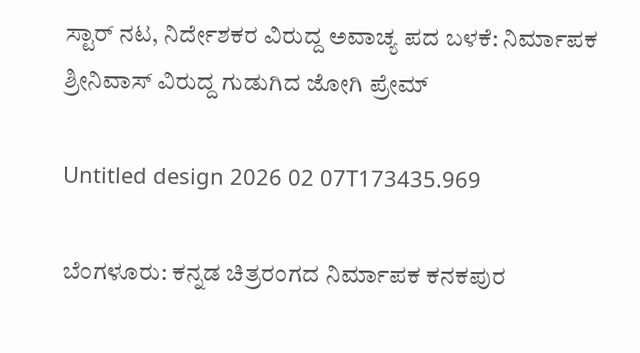ಸ್ಟಾರ್ ನಟ, ನಿರ್ದೇಶಕರ ವಿರುದ್ದ ಅವಾಚ್ಯ ಪದ ಬಳಕೆ: ನಿರ್ಮಾಪಕ ಶ್ರೀನಿವಾಸ್ ವಿರುದ್ದ ಗುಡುಗಿದ ಜೋಗಿ ಪ್ರೇಮ್

Untitled design 2026 02 07T173435.969

ಬೆಂಗಳೂರು: ಕನ್ನಡ ಚಿತ್ರರಂಗದ ನಿರ್ಮಾಪಕ ಕನಕಪುರ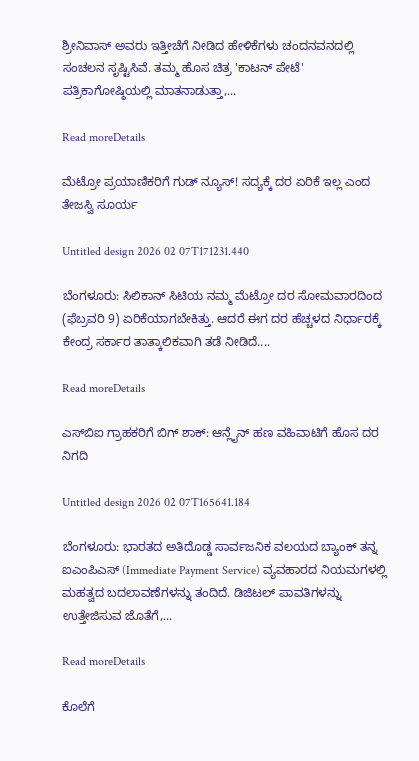ಶ್ರೀನಿವಾಸ್ ಅವರು ಇತ್ತೀಚೆಗೆ ನೀಡಿದ ಹೇಳಿಕೆಗಳು ಚಂದನವನದಲ್ಲಿ ಸಂಚಲನ ಸೃಷ್ಟಿಸಿವೆ. ತಮ್ಮ ಹೊಸ ಚಿತ್ರ 'ಕಾಟನ್ ಪೇಟೆ' ಪತ್ರಿಕಾಗೋಷ್ಠಿಯಲ್ಲಿ ಮಾತನಾಡುತ್ತಾ,...

Read moreDetails

ಮೆಟ್ರೋ ಪ್ರಯಾಣಿಕರಿಗೆ ಗುಡ್‌ ನ್ಯೂಸ್‌! ಸದ್ಯಕ್ಕೆ ದರ ಏರಿಕೆ ಇಲ್ಲ ಎಂದ ತೇಜಸ್ವಿ ಸೂರ್ಯ

Untitled design 2026 02 07T171231.440

ಬೆಂಗಳೂರು: ಸಿಲಿಕಾನ್ ಸಿಟಿಯ ನಮ್ಮ ಮೆಟ್ರೋ ದರ ಸೋಮವಾರದಿಂದ (ಫೆಬ್ರವರಿ 9) ಏರಿಕೆಯಾಗಬೇಕಿತ್ತು. ಆದರೆ ಈಗ ದರ ಹೆಚ್ಚಳದ ನಿರ್ಧಾರಕ್ಕೆ ಕೇಂದ್ರ ಸರ್ಕಾರ ತಾತ್ಕಾಲಿಕವಾಗಿ ತಡೆ ನೀಡಿದೆ....

Read moreDetails

ಎಸ್‌ಬಿಐ ಗ್ರಾಹಕರಿಗೆ ಬಿಗ್ ಶಾಕ್: ಆನ್ಲೈನ್ ಹಣ ವಹಿವಾಟಿಗೆ ಹೊಸ ದರ ನಿಗದಿ

Untitled design 2026 02 07T165641.184

ಬೆಂಗಳೂರು: ಭಾರತದ ಅತಿದೊಡ್ಡ ಸಾರ್ವಜನಿಕ ವಲಯದ ಬ್ಯಾಂಕ್ ತನ್ನ ಐಎಂಪಿಎಸ್ (Immediate Payment Service) ವ್ಯವಹಾರದ ನಿಯಮಗಳಲ್ಲಿ ಮಹತ್ವದ ಬದಲಾವಣೆಗಳನ್ನು ತಂದಿದೆ. ಡಿಜಿಟಲ್ ಪಾವತಿಗಳನ್ನು ಉತ್ತೇಜಿಸುವ ಜೊತೆಗೆ,...

Read moreDetails

ಕೊಲೆಗೆ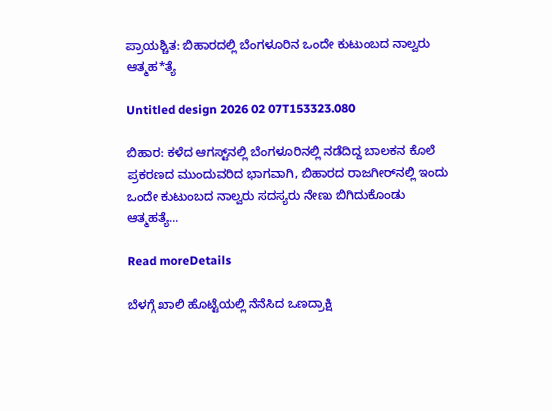ಪ್ರಾಯಶ್ಚಿತ: ಬಿಹಾರದಲ್ಲಿ ಬೆಂಗಳೂರಿನ ಒಂದೇ ಕುಟುಂಬದ ನಾಲ್ವರು ಆತ್ಮಹ*ತ್ಯೆ

Untitled design 2026 02 07T153323.080

ಬಿಹಾರ: ಕಳೆದ ಆಗಸ್ಟ್‌ನಲ್ಲಿ ಬೆಂಗಳೂರಿನಲ್ಲಿ ನಡೆದಿದ್ದ ಬಾಲಕನ ಕೊಲೆ ಪ್ರಕರಣದ ಮುಂದುವರಿದ ಭಾಗವಾಗಿ, ಬಿಹಾರದ ರಾಜಗೀರ್‌ನಲ್ಲಿ ಇಂದು ಒಂದೇ ಕುಟುಂಬದ ನಾಲ್ವರು ಸದಸ್ಯರು ನೇಣು ಬಿಗಿದುಕೊಂಡು ಆತ್ಮಹತ್ಯೆ...

Read moreDetails

ಬೆಳಗ್ಗೆ ಖಾಲಿ ಹೊಟ್ಟೆಯಲ್ಲಿ ನೆನೆಸಿದ ಒಣದ್ರಾಕ್ಷಿ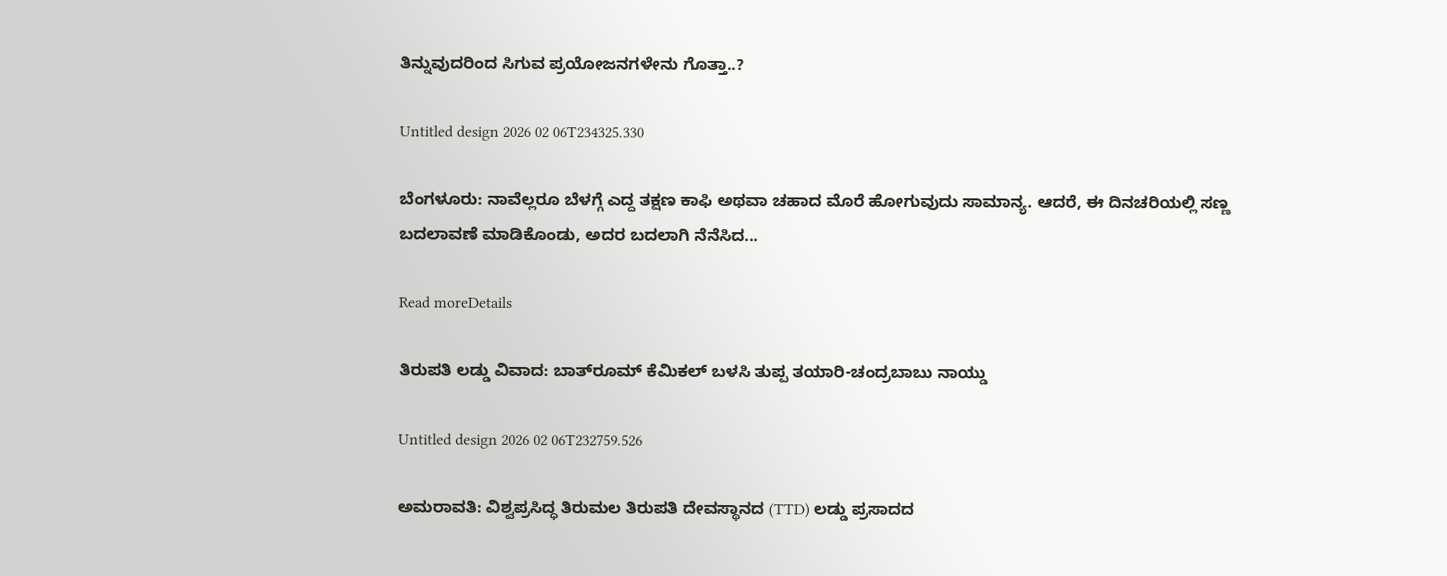ತಿನ್ನುವುದರಿಂದ ಸಿಗುವ ಪ್ರಯೋಜನಗಳೇನು ಗೊತ್ತಾ..?

Untitled design 2026 02 06T234325.330

ಬೆಂಗಳೂರು: ನಾವೆಲ್ಲರೂ ಬೆಳಗ್ಗೆ ಎದ್ದ ತಕ್ಷಣ ಕಾಫಿ ಅಥವಾ ಚಹಾದ ಮೊರೆ ಹೋಗುವುದು ಸಾಮಾನ್ಯ. ಆದರೆ, ಈ ದಿನಚರಿಯಲ್ಲಿ ಸಣ್ಣ ಬದಲಾವಣೆ ಮಾಡಿಕೊಂಡು, ಅದರ ಬದಲಾಗಿ ನೆನೆಸಿದ...

Read moreDetails

ತಿರುಪತಿ ಲಡ್ಡು ವಿವಾದ: ಬಾತ್‌ರೂಮ್ ಕೆಮಿಕಲ್ ಬಳಸಿ ತುಪ್ಪ ತಯಾರಿ-ಚಂದ್ರಬಾಬು ನಾಯ್ಡು

Untitled design 2026 02 06T232759.526

ಅಮರಾವತಿ: ವಿಶ್ವಪ್ರಸಿದ್ಧ ತಿರುಮಲ ತಿರುಪತಿ ದೇವಸ್ಥಾನದ (TTD) ಲಡ್ಡು ಪ್ರಸಾದದ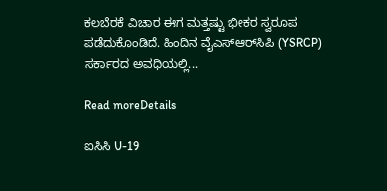ಕಲಬೆರಕೆ ವಿಚಾರ ಈಗ ಮತ್ತಷ್ಟು ಭೀಕರ ಸ್ವರೂಪ ಪಡೆದುಕೊಂಡಿದೆ. ಹಿಂದಿನ ವೈಎಸ್‌ಆರ್‌ಸಿಪಿ (YSRCP) ಸರ್ಕಾರದ ಅವಧಿಯಲ್ಲಿ...

Read moreDetails

ಐಸಿಸಿ U-19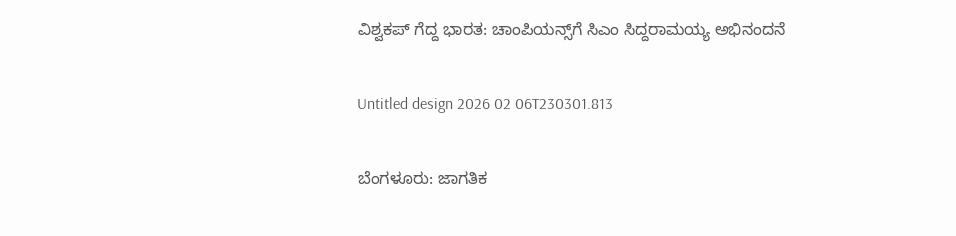ವಿಶ್ವಕಪ್‌ ಗೆದ್ದ ಭಾರತ: ಚಾಂಪಿಯನ್ಸ್‌ಗೆ ಸಿಎಂ ಸಿದ್ದರಾಮಯ್ಯ ಅಭಿನಂದನೆ

Untitled design 2026 02 06T230301.813

ಬೆಂಗಳೂರು: ಜಾಗತಿಕ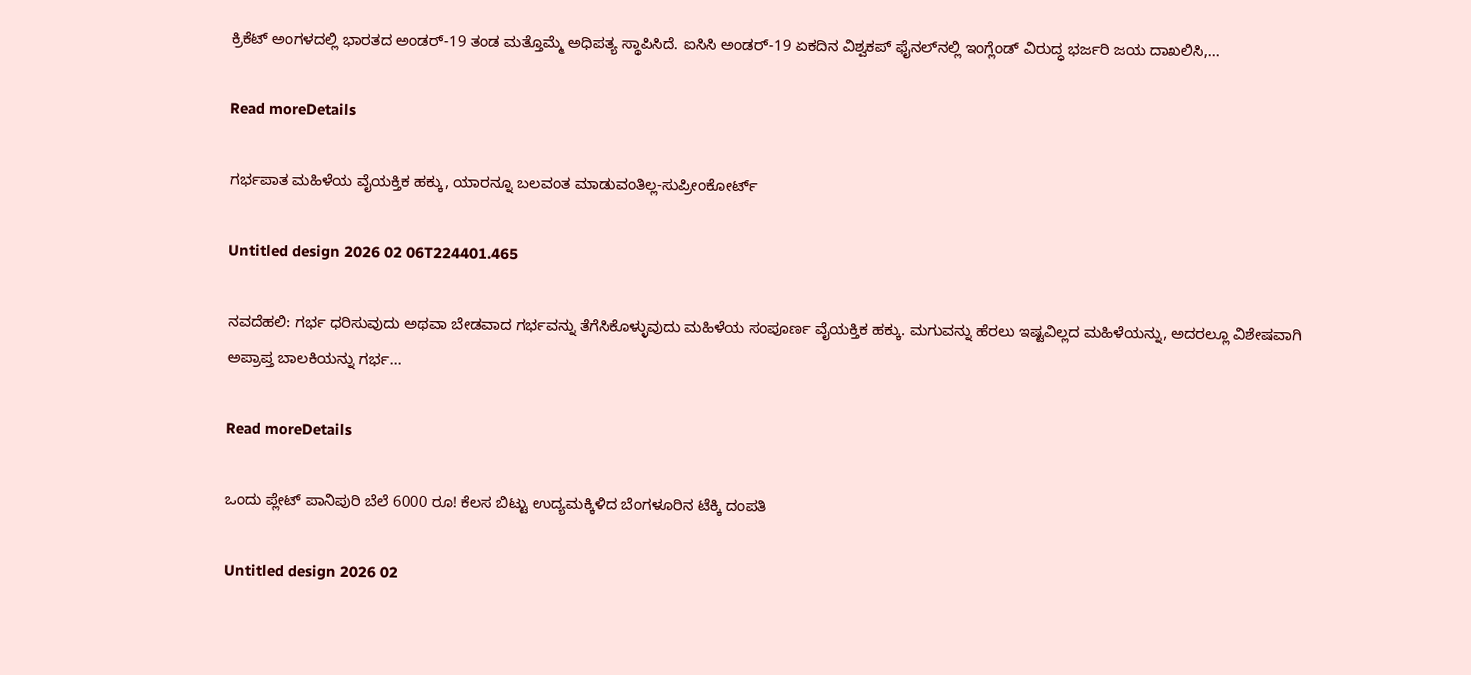ಕ್ರಿಕೆಟ್ ಅಂಗಳದಲ್ಲಿ ಭಾರತದ ಅಂಡರ್-19 ತಂಡ ಮತ್ತೊಮ್ಮೆ ಅಧಿಪತ್ಯ ಸ್ಥಾಪಿಸಿದೆ. ಐಸಿಸಿ ಅಂಡರ್-19 ಏಕದಿನ ವಿಶ್ವಕಪ್ ಫೈನಲ್‌ನಲ್ಲಿ ಇಂಗ್ಲೆಂಡ್ ವಿರುದ್ಧ ಭರ್ಜರಿ ಜಯ ದಾಖಲಿಸಿ,...

Read moreDetails

ಗರ್ಭಪಾತ ಮಹಿಳೆಯ ವೈಯಕ್ತಿಕ ಹಕ್ಕು, ಯಾರನ್ನೂ ಬಲವಂತ ಮಾಡುವಂತಿಲ್ಲ-ಸುಪ್ರೀಂಕೋರ್ಟ್

Untitled design 2026 02 06T224401.465

ನವದೆಹಲಿ: ಗರ್ಭ ಧರಿಸುವುದು ಅಥವಾ ಬೇಡವಾದ ಗರ್ಭವನ್ನು ತೆಗೆಸಿಕೊಳ್ಳುವುದು ಮಹಿಳೆಯ ಸಂಪೂರ್ಣ ವೈಯಕ್ತಿಕ ಹಕ್ಕು. ಮಗುವನ್ನು ಹೆರಲು ಇಷ್ಟವಿಲ್ಲದ ಮಹಿಳೆಯನ್ನು, ಅದರಲ್ಲೂ ವಿಶೇಷವಾಗಿ ಅಪ್ರಾಪ್ತ ಬಾಲಕಿಯನ್ನು ಗರ್ಭ...

Read moreDetails

ಒಂದು ಪ್ಲೇಟ್ ಪಾನಿಪುರಿ ಬೆಲೆ 6000 ರೂ! ಕೆಲಸ ಬಿಟ್ಟು ಉದ್ಯಮಕ್ಕಿಳಿದ ಬೆಂಗಳೂರಿನ ಟೆಕ್ಕಿ ದಂಪತಿ

Untitled design 2026 02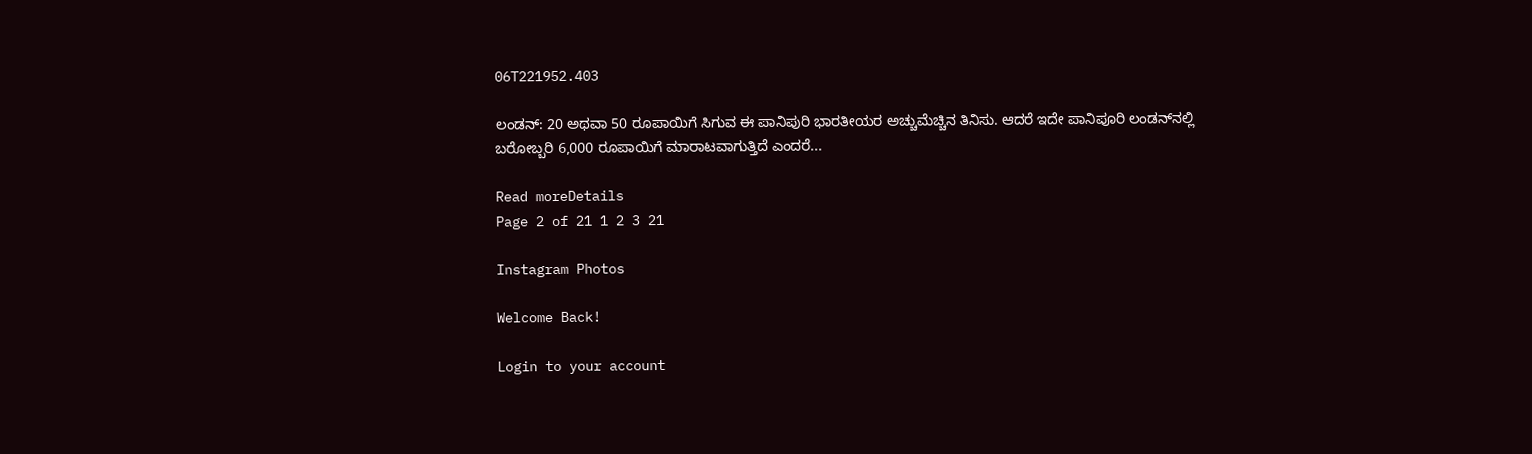06T221952.403

ಲಂಡನ್: 20 ಅಥವಾ 50 ರೂಪಾಯಿಗೆ ಸಿಗುವ ಈ ಪಾನಿಪುರಿ ಭಾರತೀಯರ ಅಚ್ಚುಮೆಚ್ಚಿನ ತಿನಿಸು. ಆದರೆ ಇದೇ ಪಾನಿಪೂರಿ ಲಂಡನ್‌ನಲ್ಲಿ ಬರೋಬ್ಬರಿ 6,000 ರೂಪಾಯಿಗೆ ಮಾರಾಟವಾಗುತ್ತಿದೆ ಎಂದರೆ...

Read moreDetails
Page 2 of 21 1 2 3 21

Instagram Photos

Welcome Back!

Login to your account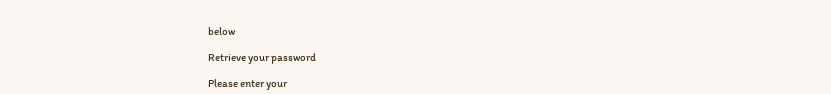below

Retrieve your password

Please enter your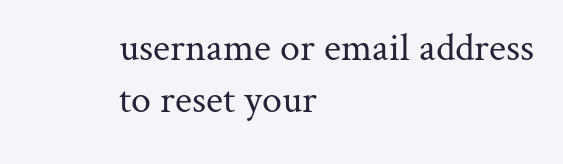username or email address to reset your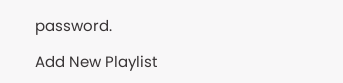password.

Add New Playlist